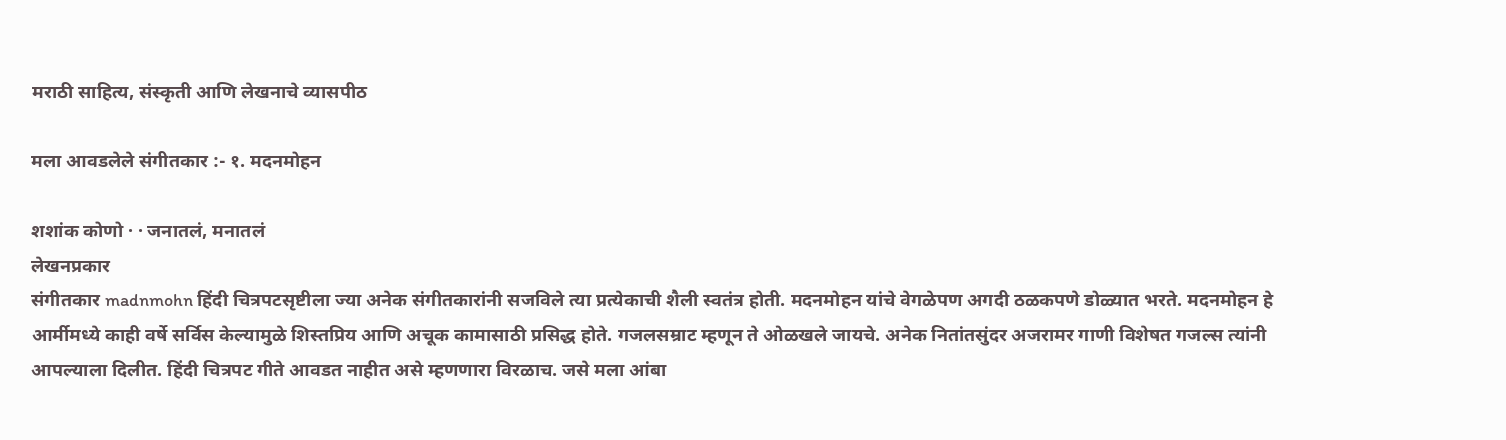मराठी साहित्य, संस्कृती आणि लेखनाचे व्यासपीठ

मला आवडलेले संगीतकार :- १. मदनमोहन

शशांक कोणो · · जनातलं, मनातलं
लेखनप्रकार
संगीतकार madnmohn हिंदी चित्रपटसृष्टीला ज्या अनेक संगीतकारांनी सजविले त्या प्रत्येकाची शैली स्वतंत्र होती. मदनमोहन यांचे वेगळेपण अगदी ठळकपणे डोळ्यात भरते. मदनमोहन हे आर्मीमध्ये काही वर्षे सर्विस केल्यामुळे शिस्तप्रिय आणि अचूक कामासाठी प्रसिद्ध होते. गजलसम्राट म्हणून ते ओळखले जायचे. अनेक नितांतसुंदर अजरामर गाणी विशेषत गजल्स त्यांनी आपल्याला दिलीत. हिंदी चित्रपट गीते आवडत नाहीत असे म्हणणारा विरळाच. जसे मला आंबा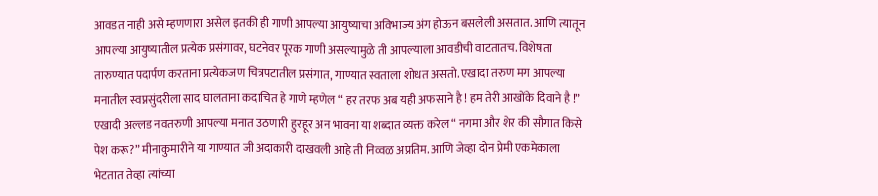आवडत नाही असे म्हणणारा असेल इतकी ही गाणी आपल्या आयुष्याचा अविभाज्य अंग होऊन बसलेली असतात. आणि त्यातून आपल्या आयुष्यातील प्रत्येक प्रसंगावर, घटनेवर पूरक गाणी असल्यामुळे ती आपल्याला आवडीची वाटतातच. विशेषता तारुण्यात पदार्पण करताना प्रत्येकजण चित्रपटातील प्रसंगात, गाण्यात स्वताला शोधत असतो. एखादा तरुण मग आपल्या मनातील स्वप्नसुंदरीला साद घालताना कदाचित हे गाणे म्हणेल “ हर तरफ अब यही अफसाने है ! हम तेरी आखोंके दिवाने है !” एखादी अल्लड नवतरुणी आपल्या मनात उठणारी हुरहूर अन भावना या शब्दात व्यक्त करेल “ नगमा और शेर की सौगात किसे पेश करू?” मीनाकुमारीने या गाण्यात जी अदाकारी दाखवली आहे ती निव्वळ अप्रतिम. आणि जेव्हा दोन प्रेमी एकमेकाला भेटतात तेव्हा त्यांच्या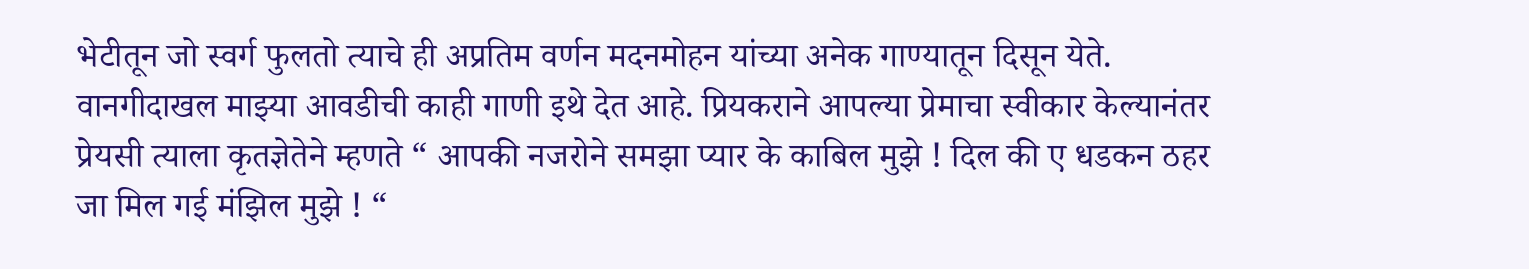भेटीतून जो स्वर्ग फुलतो त्याचे ही अप्रतिम वर्णन मदनमोहन यांच्या अनेक गाण्यातून दिसून येते. वानगीदाखल माझ्या आवडीची काही गाणी इथे देत आहे. प्रियकराने आपल्या प्रेमाचा स्वीकार केल्यानंतर प्रेयसी त्याला कृतज्ञेतेने म्हणते “ आपकी नजरोने समझा प्यार के काबिल मुझे ! दिल की ए धडकन ठहर जा मिल गई मंझिल मुझे ! “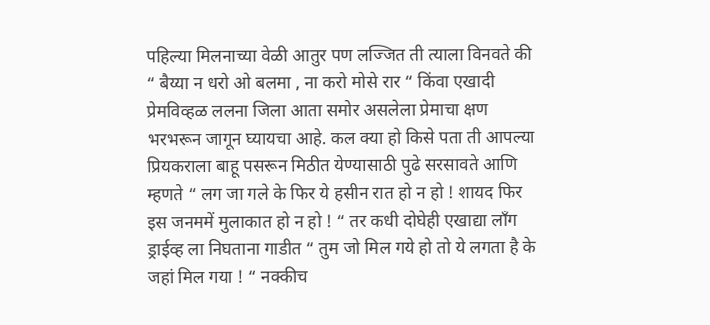पहिल्या मिलनाच्या वेळी आतुर पण लज्जित ती त्याला विनवते की “ बैय्या न धरो ओ बलमा , ना करो मोसे रार “ किंवा एखादी प्रेमविव्हळ ललना जिला आता समोर असलेला प्रेमाचा क्षण भरभरून जागून घ्यायचा आहे. कल क्या हो किसे पता ती आपल्या प्रियकराला बाहू पसरून मिठीत येण्यासाठी पुढे सरसावते आणि म्हणते “ लग जा गले के फिर ये हसीन रात हो न हो ! शायद फिर इस जनममें मुलाकात हो न हो ! “ तर कधी दोघेही एखाद्या लॉंग ड्राईव्ह ला निघताना गाडीत “ तुम जो मिल गये हो तो ये लगता है के जहां मिल गया ! “ नक्कीच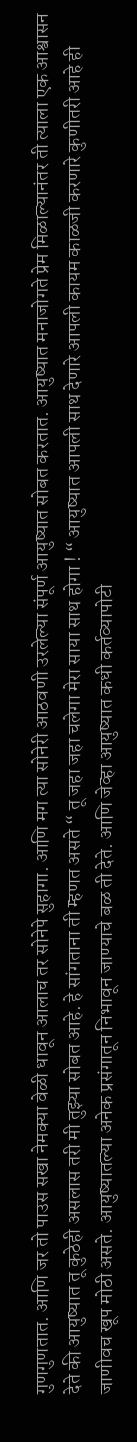गुणगुणतात. आणि जर तो पाउस सखा नेमक्या वेळी धावून आलाच तर सोनेपे सुहागा. आणि मग त्या सोनेरी आठवणी उरलेल्या संपूर्ण आयुष्यात सोबत करतात. आयुष्यात मनाजोगते प्रेम मिळाल्यानंतर ती त्याला एक आश्वासन देते की आयुष्यात तू कुठेही असलास तरी मी तुझ्या सोबत आहे. हे सांगताना ती म्हणत असते “ तू जहा जहा चलेगा मेरा साया साथ होगा ! “ आयुष्यात आपली साथ देणारे आपली कायम काळजी करणारे कुणीतरी आहे ही जाणीवच खूप मोठी असते. आयुष्यातल्या अनेक प्रसंगातून निभावून जाण्याचे बळ ती देते. आणि जेव्हा आयुष्यात कधी कर्तव्यापोटी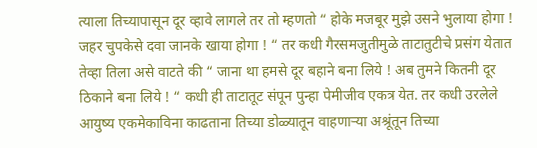त्याला तिच्यापासून दूर व्हावे लागले तर तो म्हणतो “ होके मजबूर मुझे उसने भुलाया होगा ! जहर चुपकेसे दवा जानके खाया होगा ! “ तर कधी गैरसमजुतीमुळे ताटातुटीचे प्रसंग येतात तेव्हा तिला असे वाटते की “ जाना था हमसे दूर बहाने बना लिये ! अब तुमने कितनी दूर ठिकाने बना लिये ! “ कधी ही ताटातूट संपून पुन्हा पेमीजीव एकत्र येत. तर कधी उरलेले आयुष्य एकमेकाविना काढताना तिच्या डोळ्यातून वाहणाऱ्या अश्रूंतून तिच्या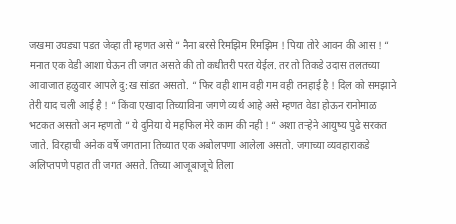जखमा उघड्या पडत जेव्हा ती म्हणत असे “ नैना बरसे रिमझिम रिमझिम ! पिया तोरे आवन की आस ! “ मनात एक वेडी आशा घेऊन ती जगत असते की तो कधीतरी परत येईल. तर तो तिकडे उदास तलतच्या आवाजात हळुवार आपले दु:ख सांडत असतो. “ फिर वही शाम वही गम वही तनहाई है ! दिल को समझाने तेरी याद चली आई है ! “ किंवा एखादा तिच्याविना जगणे व्यर्थ आहे असे म्हणत वेडा होऊन रानोमाळ भटकत असतो अन म्हणतो “ ये दुनिया ये महफिल मेरे काम की नही ! “ अशा तऱ्हेने आयुष्य पुढे सरकत जाते. विरहाची अनेक वर्षे जगताना तिच्यात एक अबोलपणा आलेला असतो. जगाच्या व्यवहाराकडे अलिप्तपणे पहात ती जगत असते. तिच्या आजूबाजूचे तिला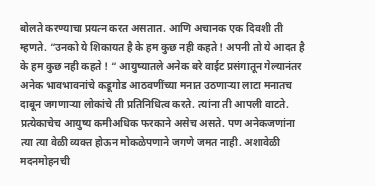बोलते करण्याचा प्रयत्न करत असतात. आणि अचानक एक दिवशी ती म्हणते. “उनको ये शिकायत है के हम कुछ नही कहते ! अपनी तो ये आदत है के हम कुछ नही कहते ! “ आयुष्यातले अनेक बरे वाईट प्रसंगातून गेल्यानंतर अनेक भावभावनांचे कडूगोड आठवणींच्या मनात उठणाऱ्या लाटा मनातच दाबून जगणाऱ्या लोकांचे ती प्रतिनिधित्व करते. त्यांना ती आपली वाटते. प्रत्येकाचेच आयुष्य कमीअधिक फरकाने असेच असते. पण अनेकजणांना त्या त्या वेळी व्यक्त होऊन मोकळेपणाने जगणे जमत नाही. अशावेळी मदनमोहनची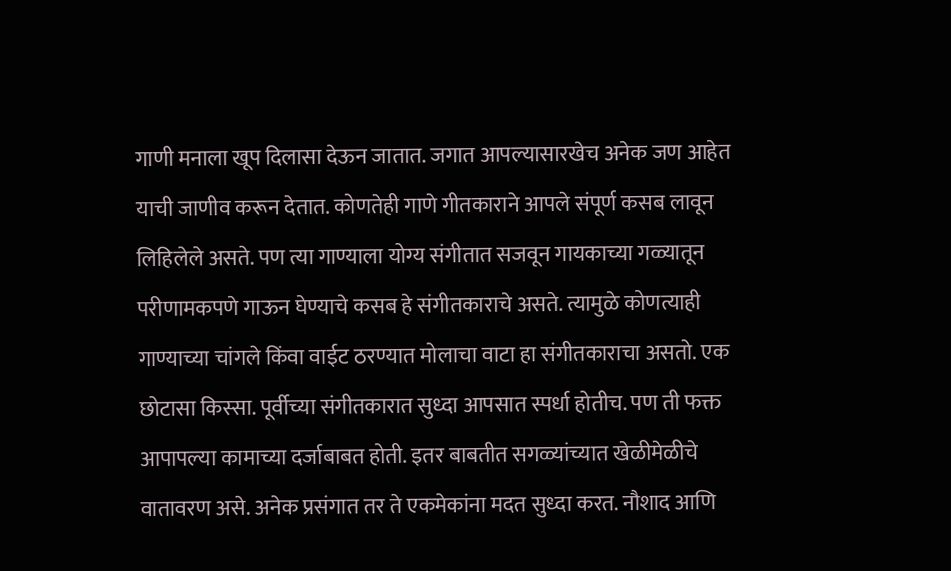गाणी मनाला खूप दिलासा देऊन जातात. जगात आपल्यासारखेच अनेक जण आहेत याची जाणीव करून देतात. कोणतेही गाणे गीतकाराने आपले संपूर्ण कसब लावून लिहिलेले असते. पण त्या गाण्याला योग्य संगीतात सजवून गायकाच्या गळ्यातून परीणामकपणे गाऊन घेण्याचे कसब हे संगीतकाराचे असते. त्यामुळे कोणत्याही गाण्याच्या चांगले किंवा वाईट ठरण्यात मोलाचा वाटा हा संगीतकाराचा असतो. एक छोटासा किस्सा. पूर्वीच्या संगीतकारात सुध्दा आपसात स्पर्धा होतीच. पण ती फक्त आपापल्या कामाच्या दर्जाबाबत होती. इतर बाबतीत सगळ्यांच्यात खेळीमेळीचे वातावरण असे. अनेक प्रसंगात तर ते एकमेकांना मदत सुध्दा करत. नौशाद आणि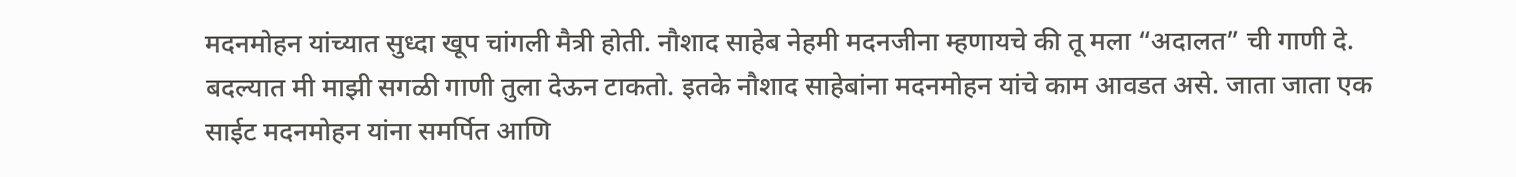मदनमोहन यांच्यात सुध्दा खूप चांगली मैत्री होती. नौशाद साहेब नेहमी मदनजीना म्हणायचे की तू मला “अदालत” ची गाणी दे. बदल्यात मी माझी सगळी गाणी तुला देऊन टाकतो. इतके नौशाद साहेबांना मदनमोहन यांचे काम आवडत असे. जाता जाता एक साईट मदनमोहन यांना समर्पित आणि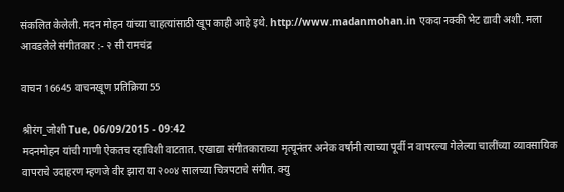संकलित केलेली. मदन मोहन यांच्या चाहत्यांसाठी खूप काही आहे इथे. http://www.madanmohan.in एकदा नक्की भेट द्यावी अशी. मला आवडलेले संगीतकार :- २ सी रामचंद्र

वाचन 16645 वाचनखूण प्रतिक्रिया 55

श्रीरंग_जोशी Tue, 06/09/2015 - 09:42
मदनमोहन यांची गाणी ऐकतच रहाविशी वाटतात. एखाद्या संगीतकाराच्या मृत्यूनंतर अनेक वर्षांनी त्याच्या पूर्वी न वापरल्या गेलेल्या चालींच्या व्यावसायिक वापराचे उदाहरण म्हणजे वीर झारा या २००४ सालच्या चित्रपटाचे संगीत. क्यु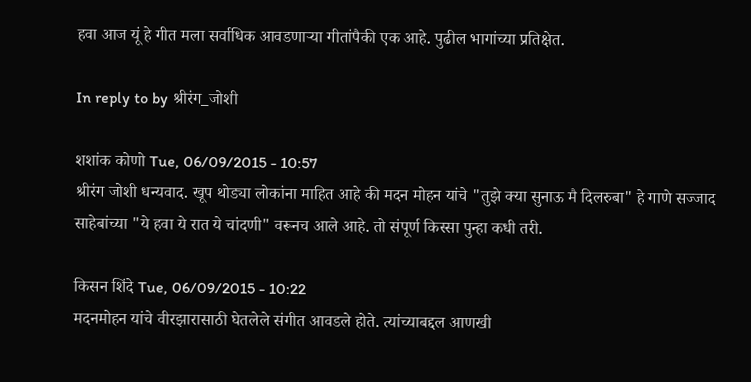हवा आज यूं हे गीत मला सर्वाधिक आवडणार्‍या गीतांपैकी एक आहे. पुढील भागांच्या प्रतिक्षेत.

In reply to by श्रीरंग_जोशी

शशांक कोणो Tue, 06/09/2015 - 10:57
श्रीरंग जोशी धन्यवाद. खूप थोड्या लोकांना माहित आहे की मदन मोहन यांचे "तुझे क्या सुनाऊ मै दिलरुबा" हे गाणे सज्जाद साहेबांच्या "ये हवा ये रात ये चांदणी" वरूनच आले आहे. तो संपूर्ण किस्सा पुन्हा कधी तरी.

किसन शिंदे Tue, 06/09/2015 - 10:22
मदनमोहन यांचे वीरझारासाठी घेतलेले संगीत आवडले होते. त्यांच्याबद्दल आणखी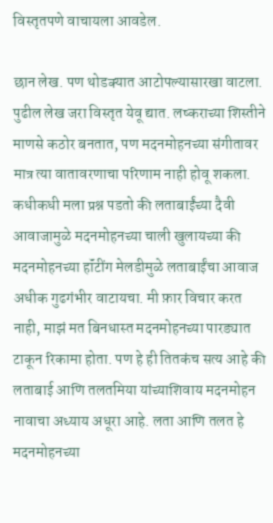विस्तृतपणे वाचायला आवडेल.

छान लेख. पण थोडक्यात आटोपल्यासारखा वाटला. पुढील लेख जरा विस्तृत येवू द्यात. लष्कराच्या शिस्तीने माणसे कठोर बनतात, पण मदनमोहनच्या संगीतावर मात्र त्या वातावरणाचा परिणाम नाही होवू शकला. कधीकधी मला प्रश्न पडतो की लताबाईंच्या दैवी आवाजामुळे मदनमोहनच्या चाली खुलायच्या की मदनमोहनच्या हॉंटींग मेलडीमुळे लताबाईंचा आवाज अधीक गुढगंभीर वाटायचा. मी फ़ार विचार करत नाही, माझं मत बिनधास्त मदनमोहनच्या पारड्यात टाकून रिकामा होता. पण हे ही तितकंच सत्य आहे की लताबाई आणि तलतमिया यांच्याशिवाय मदनमोहन नावाचा अध्याय अधूरा आहे. लता आणि तलत हे मदनमोहनच्या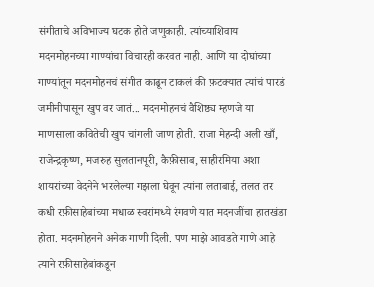संगीताचे अविभाज्य घटक होते जणुकाही. त्यांच्याशिवाय मदनमोहनच्या गाण्यांचा विचारही करवत नाही. आणि या दोघांच्या गाण्यांतून मदनमोहनचं संगीत काढून टाकलं की फ़टक्यात त्यांचं पारडं जमीनीपासून खुप वर जातं... मदनमोहनचं वैशिष्ठ्य म्हणजे या माणसाला कवितेची खुप चांगली जाण होती. राजा मेहन्दी अली खाँ, राजेन्द्रकृष्ण, मजरुह सुलतानपूरी, कैफ़ीसाब, साहीरमिया अशा शायरांच्या वेदनेने भरलेल्या गझला घेवून त्यांना लताबाई, तलत तर कधी रफ़ीसाहेबांच्या मधाळ स्वरांमध्ये रंगवणे यात मदनजींचा हातखंडा होता. मदनमोहनने अनेक गाणी दिली. पण माझे आवडते गाणे आहे त्याने रफ़ीसाहेबांकडून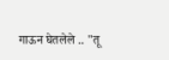गाऊन घेतलेले .. "तू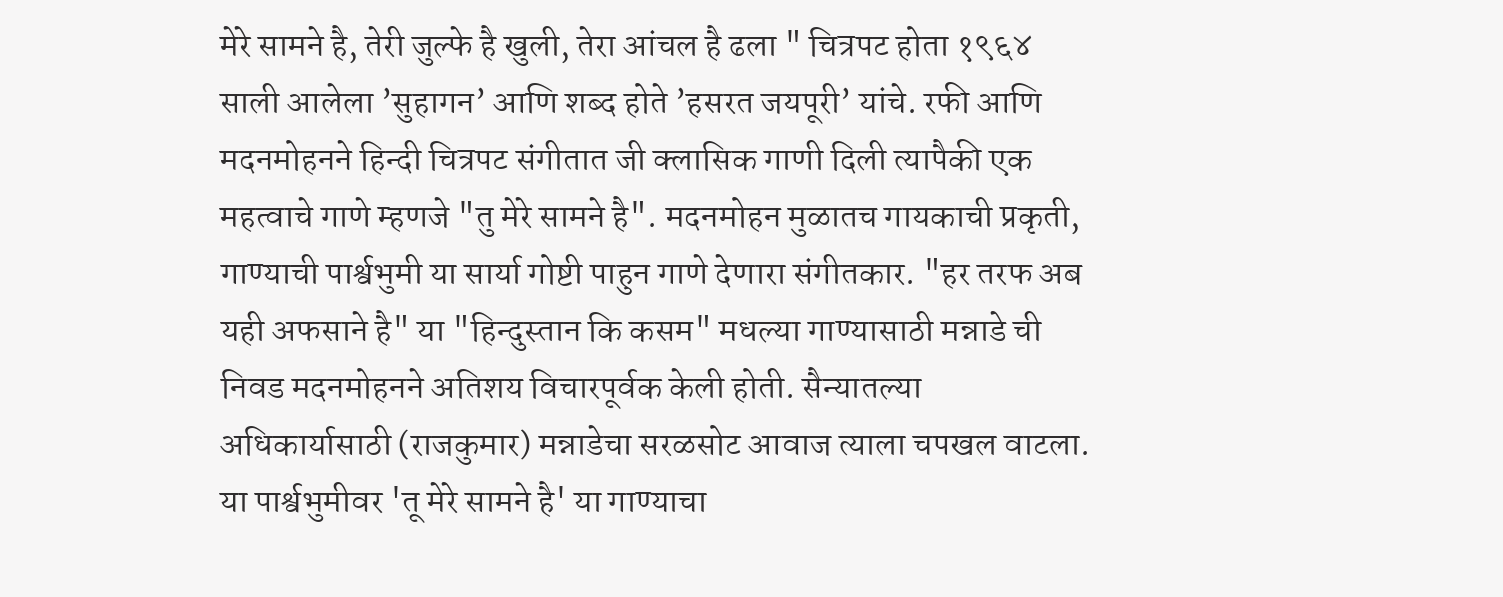मेरे सामने है, तेरी जुल्फे है खुली, तेरा आंचल है ढला " चित्रपट होता १९६४ साली आलेला ’सुहागन’ आणि शब्द होते ’हसरत जयपूरी’ यांचे. रफी आणि मदनमोहनने हिन्दी चित्रपट संगीतात जी क्लासिक गाणी दिली त्यापैकी एक महत्वाचे गाणे म्हणजे "तु मेरे सामने है". मदनमोहन मुळातच गायकाची प्रकृती, गाण्याची पार्श्वभुमी या सार्या गोष्टी पाहुन गाणे देणारा संगीतकार. "हर तरफ अब यही अफसाने है" या "हिन्दुस्तान कि कसम" मधल्या गाण्यासाठी मन्नाडे ची निवड मदनमोहनने अतिशय विचारपूर्वक केली होती. सैन्यातल्या अधिकार्यासाठी (राजकुमार) मन्नाडेचा सरळसोट आवाज त्याला चपखल वाटला. या पार्श्वभुमीवर 'तू मेरे सामने है' या गाण्याचा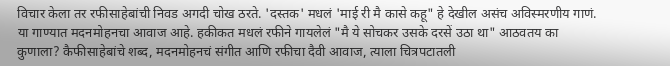विचार केला तर रफीसाहेबांची निवड अगदी चोख ठरते. 'दस्तक' मधलं 'माई री मै कासे कहू" हे देखील असंच अविस्मरणीय गाणं. या गाण्यात मदनमोहनचा आवाज आहे. हकीकत मधलं रफीने गायलेलं "मै ये सोचकर उसके दरसें उठा था" आठवतय का कुणाला? कैफीसाहेबांचे शब्द, मदनमोहनचं संगीत आणि रफीचा दैवी आवाज, त्याला चित्रपटातली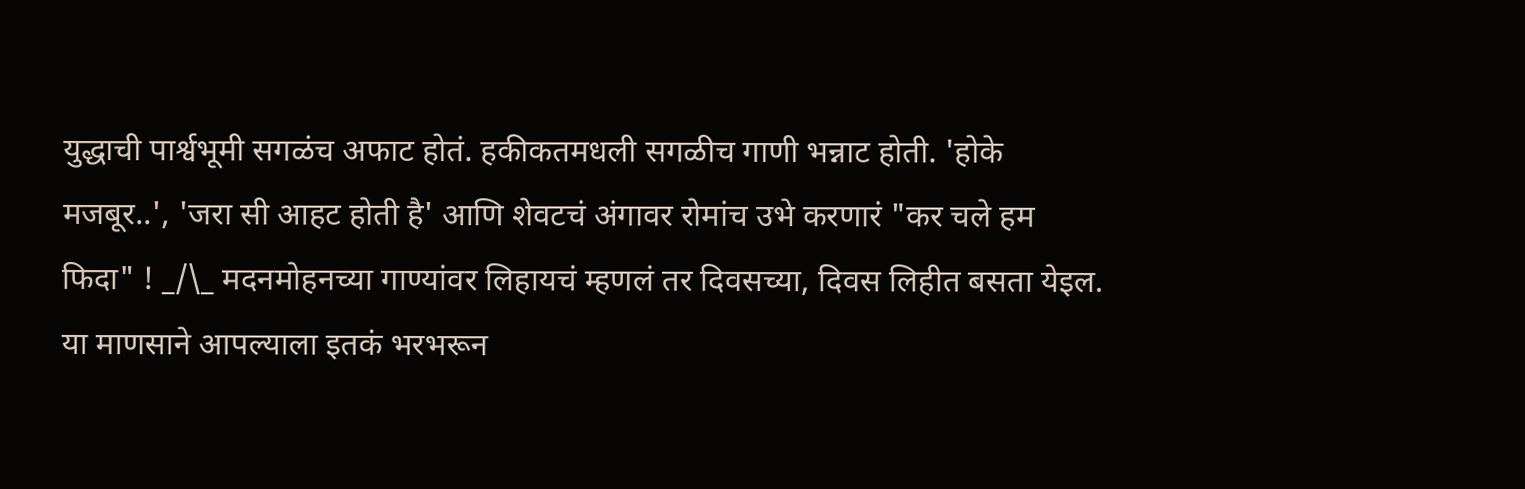युद्धाची पार्श्वभूमी सगळंच अफाट होतं. हकीकतमधली सगळीच गाणी भन्नाट होती. 'होके मजबूर..', 'जरा सी आहट होती है' आणि शेवटचं अंगावर रोमांच उभे करणारं "कर चले हम फिदा" ! _/\_ मदनमोहनच्या गाण्यांवर लिहायचं म्हणलं तर दिवसच्या, दिवस लिहीत बसता येइल. या माणसाने आपल्याला इतकं भरभरून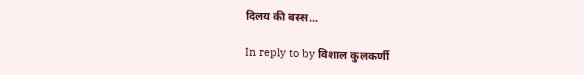दिलय की बस्स...

In reply to by विशाल कुलकर्णी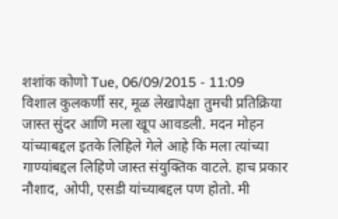शशांक कोणो Tue, 06/09/2015 - 11:09
विशाल कुलकर्णी सर, मूळ लेखापेक्षा तुमची प्रतिक्रिया जास्त सुंदर आणि मला खूप आवडली. मदन मोहन यांच्याबद्दल इतके लिहिले गेले आहे कि मला त्यांच्या गाण्यांबद्दल लिहिणे जास्त संयुक्तिक वाटले. हाच प्रकार नौशाद, ओपी, एसडी यांच्याबद्दल पण होतो. मी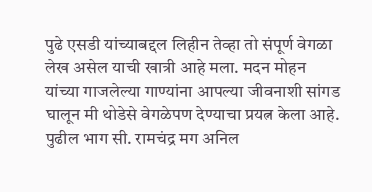पुढे एसडी यांच्याबद्दल लिहीन तेव्हा तो संपूर्ण वेगळा लेख असेल याची खात्री आहे मला. मदन मोहन यांच्या गाजलेल्या गाण्यांना आपल्या जीवनाशी सांगड घालून मी थोडेसे वेगळेपण देण्याचा प्रयत्न केला आहे. पुढील भाग सी. रामचंद्र मग अनिल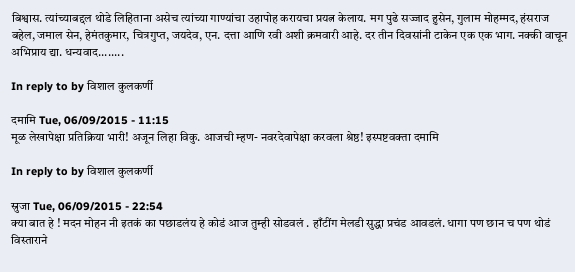बिश्वास. त्यांच्याबद्दल थोडे लिहिताना असेच त्यांच्या गाण्यांचा उहापोह करायचा प्रयत्न केलाय. मग पुढे सज्जाद हुसेन, गुलाम मोहम्मद, हंसराज बहेल, जमाल सेन, हेमंतकुमार, चित्रगुप्त, जयदेव, एन. दत्ता आणि रवी अशी क्रमवारी आहे. दर तीन दिवसांनी टाकेन एक एक भाग. नक्की वाचून अभिप्राय द्या. धन्यवाद........

In reply to by विशाल कुलकर्णी

दमामि Tue, 06/09/2015 - 11:15
मूळ लेखापेक्षा प्रतिक्रिया भारी! अजून लिहा विकु. आजची म्हण- नवरदेवापेक्षा करवला श्रेष्ठ! इस्पष्टवक्ता दमामि

In reply to by विशाल कुलकर्णी

स्रुजा Tue, 06/09/2015 - 22:54
क्या बात हे ! मदन मोहन नी इतकं का पछाडलंय हे कोडं आज तुम्ही सोडवलं . हाँटींग मेलडी सुद्धा प्रचंड आवडलं. धागा पण छान च पण थोडं विस्ताराने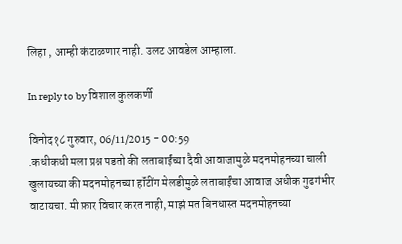लिहा , आम्ही कंटाळणार नाही. उलट आवडेल आम्हाला.

In reply to by विशाल कुलकर्णी

विनोद१८ गुरुवार, 06/11/2015 - 00:59
.कधीकधी मला प्रश्न पडतो की लताबाईंच्या दैवी आवाजामुळे मदनमोहनच्या चाली खुलायच्या की मदनमोहनच्या हॉंटींग मेलडीमुळे लताबाईंचा आवाज अधीक गुढगंभीर वाटायचा. मी फ़ार विचार करत नाही, माझं मत बिनधास्त मदनमोहनच्या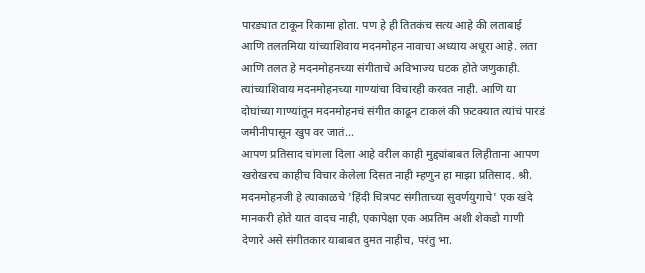पारड्यात टाकून रिकामा होता. पण हे ही तितकंच सत्य आहे की लताबाई आणि तलतमिया यांच्याशिवाय मदनमोहन नावाचा अध्याय अधूरा आहे. लता आणि तलत हे मदनमोहनच्या संगीताचे अविभाज्य घटक होते जणुकाही. त्यांच्याशिवाय मदनमोहनच्या गाण्यांचा विचारही करवत नाही. आणि या दोघांच्या गाण्यांतून मदनमोहनचं संगीत काढून टाकलं की फ़टक्यात त्यांचं पारडं जमीनीपासून खुप वर जातं...
आपण प्रतिसाद चांगला दिला आहे वरील काही मुद्द्यांबाबत लिहीताना आपण खरोखरच काहीच विचार केलेला दिसत नाही म्हणुन हा माझा प्रतिसाद. श्री. मदनमोहनजी हे त्याकाळचे 'हिंदी चित्रपट संगीताच्या सुवर्णयुगाचे' एक खंदे मानकरी होते यात वादच नाही, एकापेक्षा एक अप्रतिम अशी शेकडो गाणी देणारे असे संगीतकार याबाबत दुमत नाहीच, परंतु भा.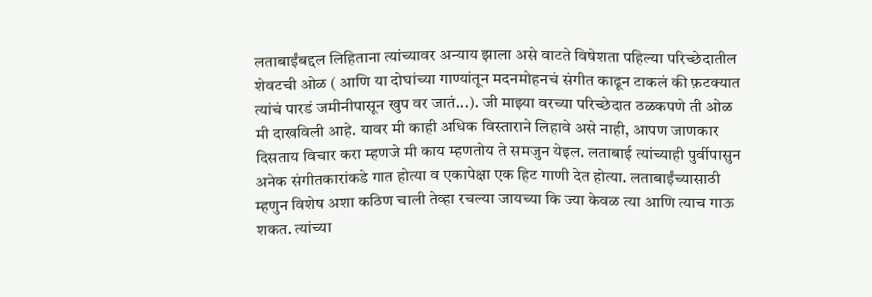लताबाईंबद्दल लिहिताना त्यांच्यावर अन्याय झाला असे वाटते विषेशता पहिल्या परिच्छेदातील शेवटची ओळ ( आणि या दोघांच्या गाण्यांतून मदनमोहनचं संगीत काढून टाकलं की फ़टक्यात त्यांचं पारडं जमीनीपासून खुप वर जातं...). जी माझ्या वरच्या परिच्छेदात ठळकपणे ती ओळ मी दाखविली आहे. यावर मी काही अधिक विस्ताराने लिहावे असे नाही, आपण जाणकार दिसताय विचार करा म्हणजे मी काय म्हणतोय ते समजुन येइल. लताबाई त्यांच्याही पुर्वीपासुन अनेक संगीतकारांकडे गात होत्या व एकापेक्षा एक हिट गाणी देत होत्या. लताबाईंच्यासाठी म्हणुन विशेष अशा कठिण चाली तेव्हा रचल्या जायच्या कि ज्या केवळ त्या आणि त्याच गाऊ शकत. त्यांच्या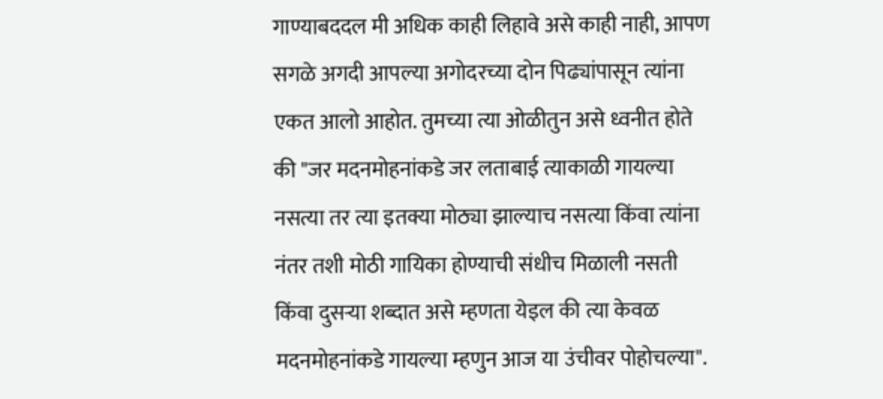गाण्याबददल मी अधिक काही लिहावे असे काही नाही, आपण सगळे अगदी आपल्या अगोदरच्या दोन पिढ्यांपासून त्यांना एकत आलो आहोत. तुमच्या त्या ओळीतुन असे ध्वनीत होते की "जर मदनमोहनांकडे जर लताबाई त्याकाळी गायल्या नसत्या तर त्या इतक्या मोठ्या झाल्याच नसत्या किंवा त्यांना नंतर तशी मोठी गायिका होण्याची संधीच मिळाली नसती किंवा दुसर्‍या शब्दात असे म्हणता येइल की त्या केवळ मदनमोहनांकडे गायल्या म्हणुन आज या उंचीवर पोहोचल्या".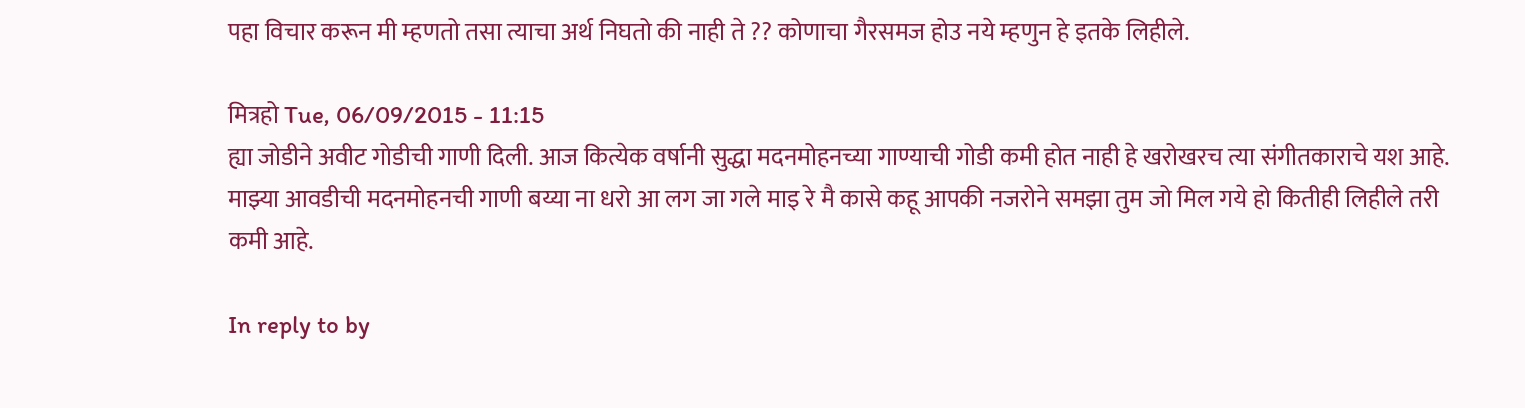पहा विचार करून मी म्हणतो तसा त्याचा अर्थ निघतो की नाही ते ?? कोणाचा गैरसमज होउ नये म्हणुन हे इतके लिहीले.

मित्रहो Tue, 06/09/2015 - 11:15
ह्या जोडीने अवीट गोडीची गाणी दिली. आज कित्येक वर्षानी सुद्धा मदनमोहनच्या गाण्याची गोडी कमी होत नाही हे खरोखरच त्या संगीतकाराचे यश आहे. माझ्या आवडीची मदनमोहनची गाणी बय्या ना धरो आ लग जा गले माइ रे मै कासे कहू आपकी नजरोने समझा तुम जो मिल गये हो कितीही लिहीले तरी कमी आहे.

In reply to by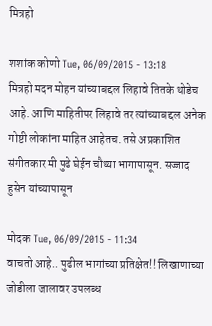मित्रहो

शशांक कोणो Tue, 06/09/2015 - 13:18
मित्रहो मदन मोहन यांच्याबद्दल लिहावे तितके थोडेच आहे. आणि माहितीपर लिहावे तर त्यांच्याबद्दल अनेक गोष्टी लोकांना माहित आहेतच. तसे अप्रकाशित संगीतकार मी पुढे घेईन चौथ्या भागापासून. सज्जाद हुसेन यांच्यापासून

मोदक Tue, 06/09/2015 - 11:34
वाचतो आहे.. पुढील भागांच्या प्रतिक्षेत!! लिखाणाच्या जोडीला जालावर उपलब्ध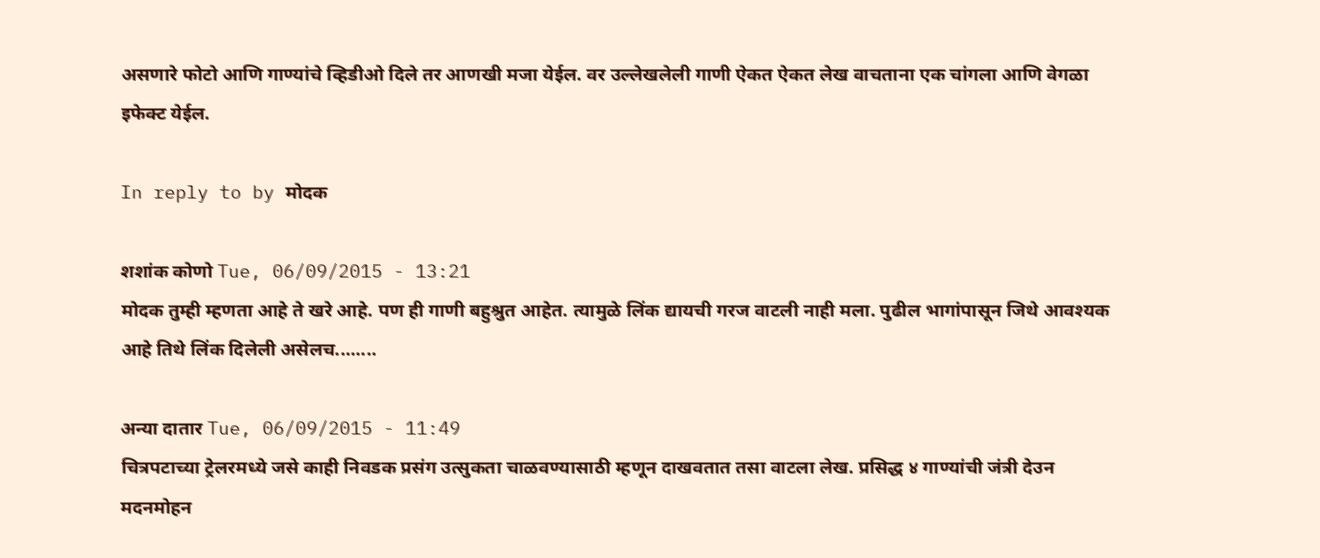असणारे फोटो आणि गाण्यांचे व्हिडीओ दिले तर आणखी मजा येईल. वर उल्लेखलेली गाणी ऐकत ऐकत लेख वाचताना एक चांगला आणि वेगळा इफेक्ट येईल.

In reply to by मोदक

शशांक कोणो Tue, 06/09/2015 - 13:21
मोदक तुम्ही म्हणता आहे ते खरे आहे. पण ही गाणी बहुश्रुत आहेत. त्यामुळे लिंक द्यायची गरज वाटली नाही मला. पुढील भागांपासून जिथे आवश्यक आहे तिथे लिंक दिलेली असेलच........

अन्या दातार Tue, 06/09/2015 - 11:49
चित्रपटाच्या ट्रेलरमध्ये जसे काही निवडक प्रसंग उत्सुकता चाळवण्यासाठी म्हणून दाखवतात तसा वाटला लेख. प्रसिद्ध ४ गाण्यांची जंत्री देउन मदनमोहन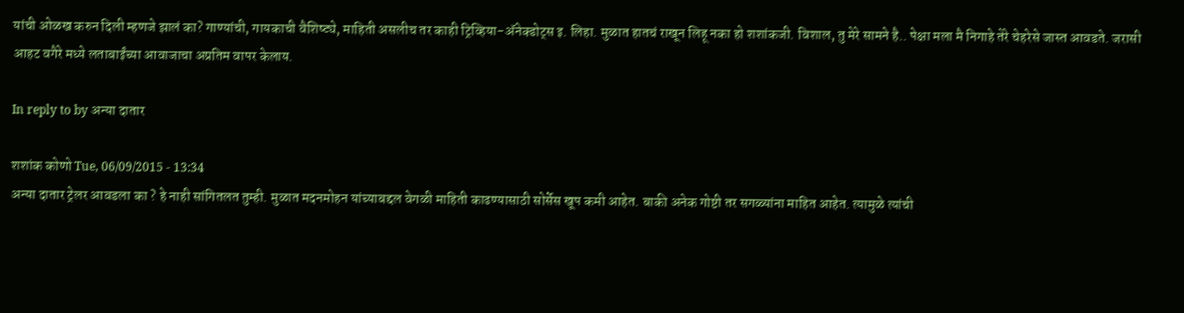यांची ओळख करुन दिली म्हणजे झालं का? गाण्यांची, गायकाची वैशिष्ट्ये, माहिती असलीच तर काही ट्रिव्हिया-अ‍ॅनेक्डोट्स इ. लिहा. मुळात हातचं राखून लिहू नका हो शशांकजी. विशाल, तु मेरे सामने है.. पेक्षा मला मै निगाहे तेरे चेहरेसे जास्त आवडते. जरासी आहट वगैरे मध्ये लताबाईंच्या आवाजाचा अप्रतिम वापर केलाय.

In reply to by अन्या दातार

शशांक कोणो Tue, 06/09/2015 - 13:34
अन्या दातार ट्रेलर आवडला का ? हे नाही सांगितलत तुम्ही. मुळात मदनमोहन यांच्याबद्दल वेगळी माहिती काढण्यासाठी सोर्सेस खूप कमी आहेत. बाकी अनेक गोष्टी तर सगळ्यांना माहित आहेत. त्यामुळे त्यांची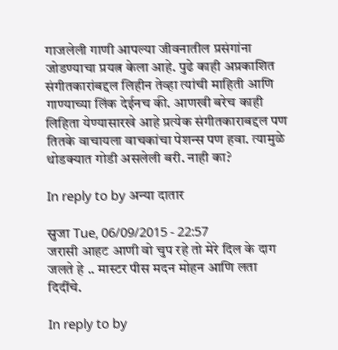गाजलेली गाणी आपल्या जीवनातील प्रसंगांना जोडण्याचा प्रयत्न केला आहे. पुढे काही अप्रकाशित संगीतकारांबद्दल लिहीन तेव्हा त्यांची माहिती आणि गाण्याच्या लिंक देईनच की. आणखी बरेच काही लिहिता येण्यासारखे आहे प्रत्येक संगीतकाराबद्दल पण तितके वाचायला वाचकांचा पेशन्स पण हवा. त्यामुळे थोडक्यात गोडी असलेली बरी. नाही का?

In reply to by अन्या दातार

स्रुजा Tue, 06/09/2015 - 22:57
जरासी आहट आणी वो चुप रहे तो मेरे दिल के दाग जलते हे .. मास्टर पीस मदन मोहन आणि लता दिदींचे.

In reply to by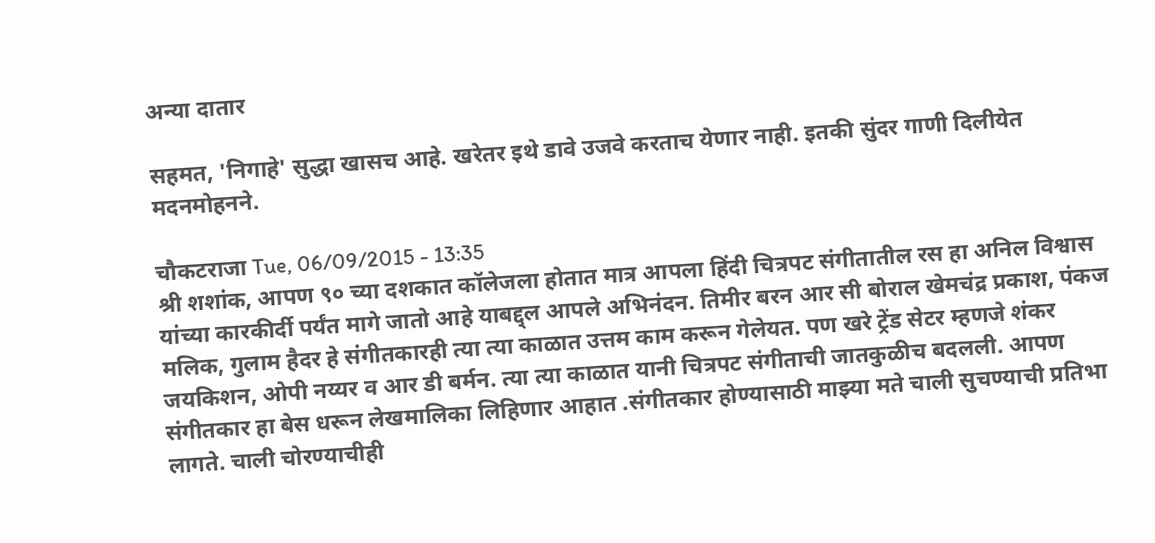अन्या दातार

सहमत, 'निगाहे' सुद्धा खासच आहे. खरेतर इथे डावे उजवे करताच येणार नाही. इतकी सुंदर गाणी दिलीयेत मदनमोहनने.

चौकटराजा Tue, 06/09/2015 - 13:35
श्री शशांक, आपण ९० च्या दशकात कॉलेजला होतात मात्र आपला हिंदी चित्रपट संगीतातील रस हा अनिल विश्वास यांच्या कारकीर्दी पर्यंत मागे जातो आहे याबद्द्ल आपले अभिनंदन. तिमीर बरन आर सी बोराल खेमचंद्र प्रकाश, पंकज मलिक, गुलाम हैदर हे संगीतकारही त्या त्या काळात उत्तम काम करून गेलेयत. पण खरे ट्रेंड सेटर म्हणजे शंकर जयकिशन, ओपी नय्यर व आर डी बर्मन. त्या त्या काळात यानी चित्रपट संगीताची जातकुळीच बदलली. आपण संगीतकार हा बेस धरून लेखमालिका लिहिणार आहात .संगीतकार होण्यासाठी माझ्या मते चाली सुचण्याची प्रतिभा लागते. चाली चोरण्याचीही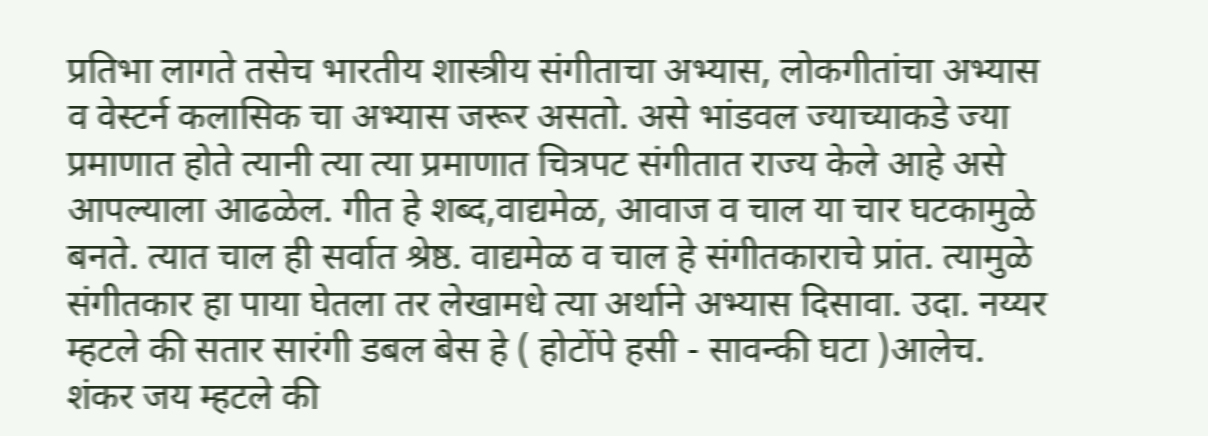प्रतिभा लागते तसेच भारतीय शास्त्रीय संगीताचा अभ्यास, लोकगीतांचा अभ्यास व वेस्टर्न कलासिक चा अभ्यास जरूर असतो. असे भांडवल ज्याच्याकडे ज्या प्रमाणात होते त्यानी त्या त्या प्रमाणात चित्रपट संगीतात राज्य केले आहे असे आपल्याला आढळेल. गीत हे शब्द,वाद्यमेळ, आवाज व चाल या चार घटकामुळे बनते. त्यात चाल ही सर्वात श्रेष्ठ. वाद्यमेळ व चाल हे संगीतकाराचे प्रांत. त्यामुळे संगीतकार हा पाया घेतला तर लेखामधे त्या अर्थाने अभ्यास दिसावा. उदा. नय्यर म्हटले की सतार सारंगी डबल बेस हे ( होटोंपे हसी - सावन्की घटा )आलेच. शंकर जय म्हटले की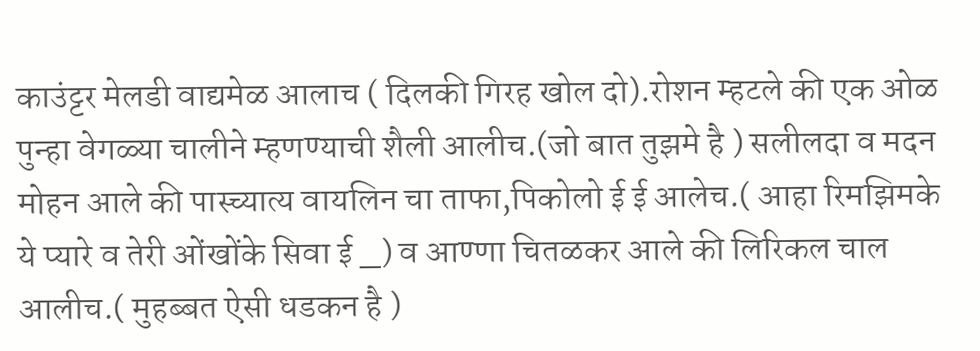काउंट्टर मेलडी वाद्यमेळ आलाच ( दिलकी गिरह खोल दो).रोशन म्हटले की एक ओळ पुन्हा वेगळ्या चालीने म्हणण्याची शैली आलीच.(जो बात तुझमे है ) सलीलदा व मदन मोहन आले की पास्च्यात्य वायलिन चा ताफा,पिकोलो ई ई आलेच.( आहा रिमझिमके ये प्यारे व तेरी ओंखोंके सिवा ई _) व आण्णा चितळकर आले की लिरिकल चाल आलीच.( मुहब्बत ऐसी धडकन है )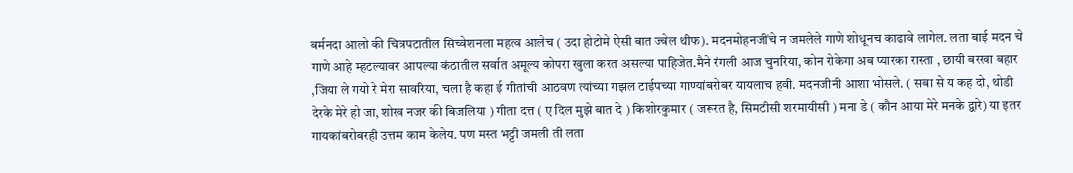बर्मनदा आलो की चित्रपटातील सिच्वेशनला महत्व आलेच ( उदा होटोमे ऐसी बात ज्वेल थीफ). मदनमोहनजींचे न जमलेले गाणे शोधूनच काढावे लागेल. लता बाई मदन चे गाणे आहे म्हटल्यावर आपल्या कंठातील सर्वात अमूल्य कोपरा खुला करत असल्या पाहिजेत.मैने रंगली आज चुनरिया, कोन रोकेगा अब प्यारका रास्ता , छायी बरखा बहार ,जिया ले गयो रे मेरा सावरिया, चला है कहा ई गीतांची आठवण त्यांच्या गझल टाईपच्या गाण्यांबरोबर यायलाच हवी. मदनजीनी आशा भोसले. ( सबा से य कह दो, थोडी देरके मेरे हो जा, शोख नजर की बिजलिया ) गीता दत्त ( ए दिल मुझे बात दे ) किशोरकुमार ( जरूरत है, सिमटीसी शरमायीसी ) मना डे ( कौन आया मेरे मनके द्वारे) या इतर गायकांबरोबरही उत्तम काम केलेय. पण मस्त भट्टी जमली ती लता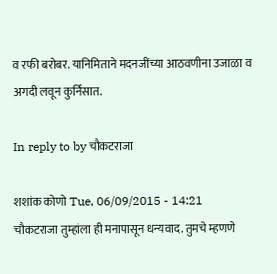व रफी बरोबर. यानिमिताने मदनजींच्या आठवणीना उजाळा व अगदी लवून कुर्निसात.

In reply to by चौकटराजा

शशांक कोणो Tue, 06/09/2015 - 14:21
चौकटराजा तुम्हांला ही मनापासून धन्यवाद. तुमचे म्हणणे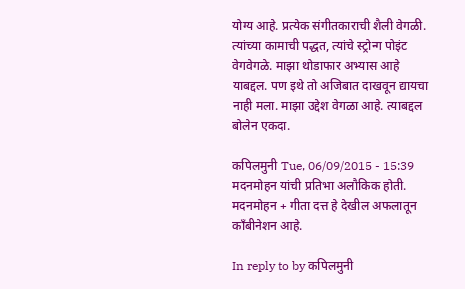योग्य आहे. प्रत्येक संगीतकाराची शैली वेगळी. त्यांच्या कामाची पद्धत, त्यांचे स्ट्रोन्ग पोइंट वेगवेगळे. माझा थोडाफार अभ्यास आहे याबद्दल. पण इथे तो अजिबात दाखवून द्यायचा नाही मला. माझा उद्देश वेगळा आहे. त्याबद्दल बोलेन एकदा.

कपिलमुनी Tue, 06/09/2015 - 15:39
मदनमोहन यांची प्रतिभा अलौकिक होती. मदनमोहन + गीता दत्त हे देखील अफलातून काँबीनेशन आहे.

In reply to by कपिलमुनी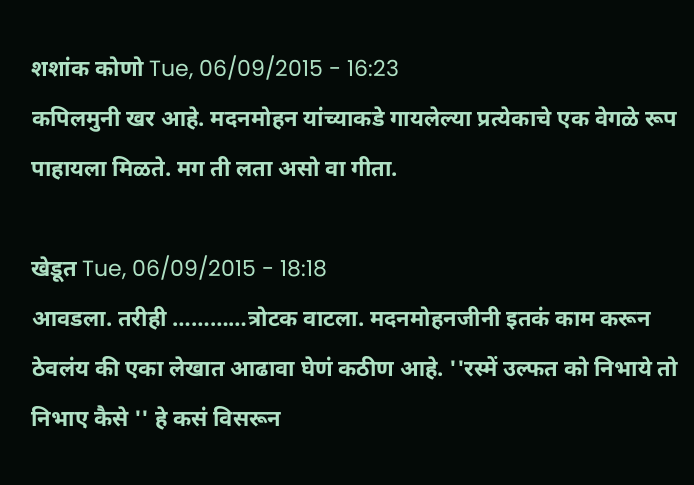शशांक कोणो Tue, 06/09/2015 - 16:23
कपिलमुनी खर आहे. मदनमोहन यांच्याकडे गायलेल्या प्रत्येकाचे एक वेगळे रूप पाहायला मिळते. मग ती लता असो वा गीता.

खेडूत Tue, 06/09/2015 - 18:18
आवडला. तरीही …………त्रोटक वाटला. मदनमोहनजीनी इतकं काम करून ठेवलंय की एका लेखात आढावा घेणं कठीण आहे. ''रस्में उल्फत को निभाये तो निभाए कैसे '' हे कसं विसरून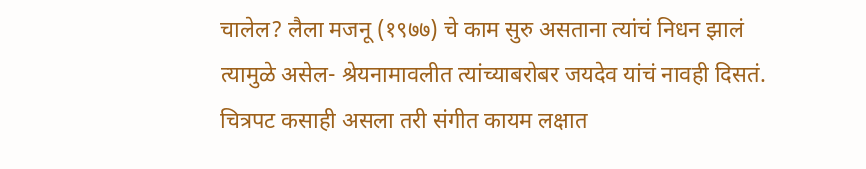चालेल? लैला मजनू (१९७७) चे काम सुरु असताना त्यांचं निधन झालं त्यामुळे असेल- श्रेयनामावलीत त्यांच्याबरोबर जयदेव यांचं नावही दिसतं. चित्रपट कसाही असला तरी संगीत कायम लक्षात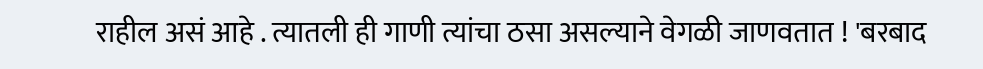राहील असं आहे . त्यातली ही गाणी त्यांचा ठसा असल्याने वेगळी जाणवतात ! 'बरबाद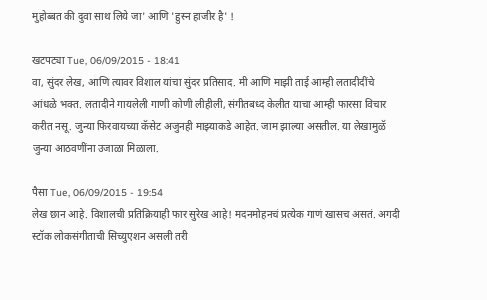मुहोब्बत की दुवा साथ लिये जा' आणि 'हुस्न हाजीर है' !

खटपट्या Tue, 06/09/2015 - 18:41
वा, सुंदर लेख, आणि त्यावर विशाल यांचा सुंदर प्रतिसाद. मी आणि माझी ताई आम्ही लतादीदींचे आंधळे भक्त. लतादीने गायलेली गाणी कोणी लीहीली, संगीतबध्द केलीत याचा आम्ही फारसा विचार करीत नसू. जुन्या फिरवायच्या कॅसेट अजुनही माझ्याकडे आहेत. जाम झाल्या असतील. या लेखामुळॅ जुन्या आठवणींना उजाळा मिळाला.

पैसा Tue, 06/09/2015 - 19:54
लेख छान आहे. विशालची प्रतिक्रियाही फार सुरेख आहे! मदनमोहनचं प्रत्येक गाणं खासच असतं. अगदी स्टॉक लोकसंगीताची सिच्युएशन असली तरी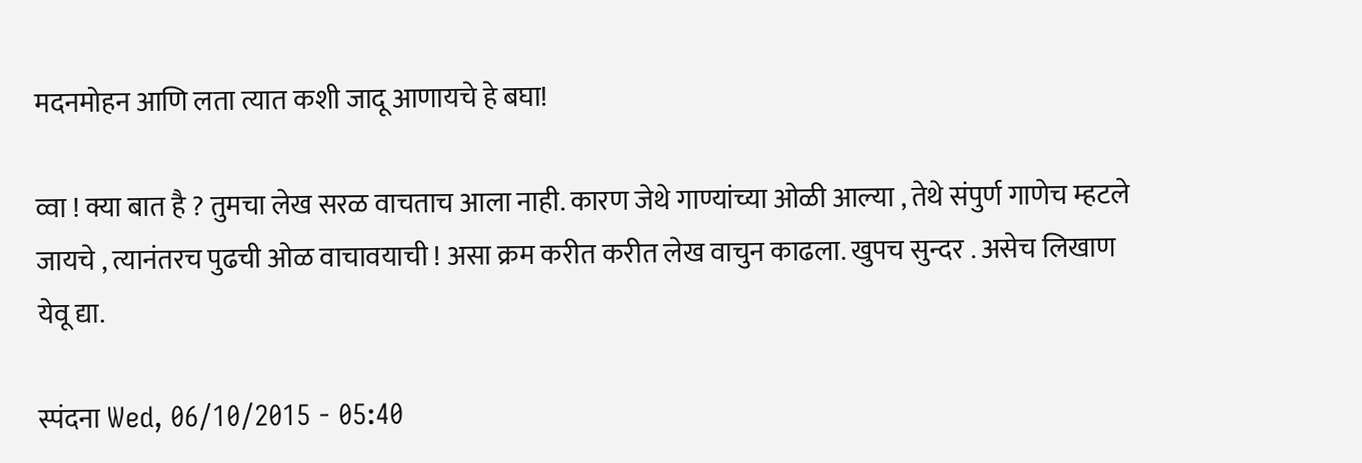मदनमोहन आणि लता त्यात कशी जादू आणायचे हे बघा!

व्वा ! क्या बात है ? तुमचा लेख सरळ वाचताच आला नाही. कारण जेथे गाण्यांच्या ओळी आल्या , तेथे संपुर्ण गाणेच म्हटले जायचे , त्यानंतरच पुढची ओळ वाचावयाची ! असा क्रम करीत करीत लेख वाचुन काढला. खुपच सुन्दर . असेच लिखाण येवू द्या.

स्पंदना Wed, 06/10/2015 - 05:40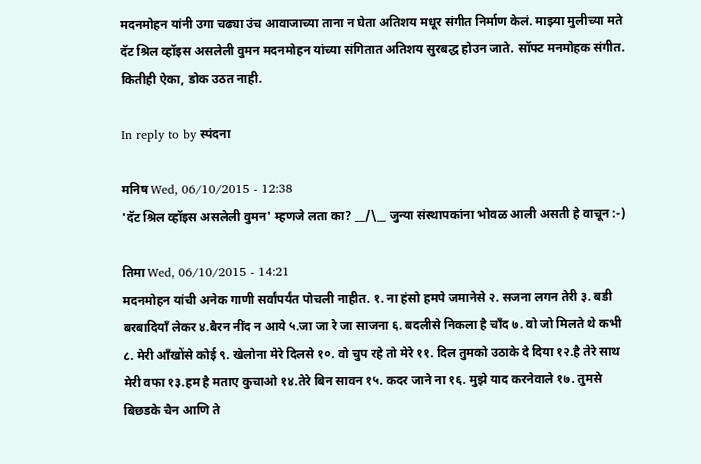मदनमोहन यांनी उगा चढ्या उंच आवाजाच्या ताना न घेता अतिशय मधूर संगीत निर्माण केलं. माझ्या मुलीच्या मते दॅट श्रिल व्हॉइस असलेली वुमन मदनमोहन यांच्या संगितात अतिशय सुरबद्ध होउन जाते. सॉफ्ट मनमोहक संगीत. कितीही ऐका, डोक उठत नाही.

In reply to by स्पंदना

मनिष Wed, 06/10/2015 - 12:38
'दॅट श्रिल व्हॉइस असलेली वुमन' म्हणजे लता का? __/\__ जुन्या संस्थापकांना भोवळ आली असती हे वाचून :-)

तिमा Wed, 06/10/2015 - 14:21
मदनमोहन यांची अनेक गाणी सर्वांपर्यंत पोचली नाहीत. १. ना हंसो हमपे जमानेसे २. सजना लगन तेरी ३. बडी बरबादियाँ लेकर ४.बैरन नींद न आये ५.जा जा रे जा साजना ६. बदलीसे निकला है चाँद ७. वो जो मिलते थे कभी ८. मेरी आँखोंसे कोई ९. खेलोना मेरे दिलसे १०. वो चुप रहे तो मेरे ११. दिल तुमको उठाके दे दिया १२.है तेरे साथ मेरी वफा १३.हम है मताए कुचाओ १४.तेरे बिन सावन १५. कदर जाने ना १६. मुझे याद करनेवाले १७. तुमसे बिछडके चैन आणि ते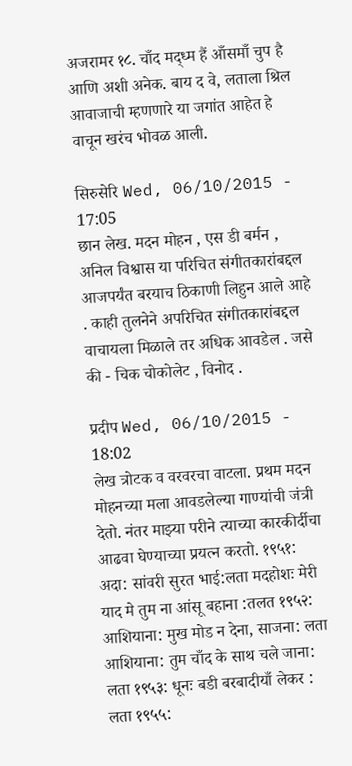अजरामर १८. चाँद मद्ध्म हैं आँसमाँ चुप है आणि अशी अनेक. बाय द वे, लताला श्रिल आवाजाची म्हणणारे या जगांत आहेत हे वाचून खरंच भोवळ आली.

सिरुसेरि Wed, 06/10/2015 - 17:05
छान लेख. मदन मोहन , एस डी बर्मन , अनिल विश्वास या परिचित संगीतकारांबद्दल आजपर्यंत बरयाच ठिकाणी लिहुन आले आहे . काही तुलनेने अपरिचित संगीतकारांबद्दल वाचायला मिळाले तर अधिक आवडेल . जसे की - चिक चोकोलेट , विनोद .

प्रदीप Wed, 06/10/2015 - 18:02
लेख त्रोटक व वरवरचा वाटला. प्रथम मदन मोहनच्या मला आवडलेल्या गाण्यांची जंत्री देतो. नंतर माझ्या परीने त्याच्या कारकीर्दीचा आढवा घेण्याच्या प्रयत्न करतो. १९५१: अदा: सांवरी सुरत भाई:लता मदहोशः मेरी याद मे तुम ना आंसू बहाना :तलत १९५२: आशियाना: मुख मोड न देना, साजना: लता आशियाना: तुम चाँद के साथ चले जाना: लता १९५३: धूनः बडी बरबादीयाँ लेकर : लता १९५५: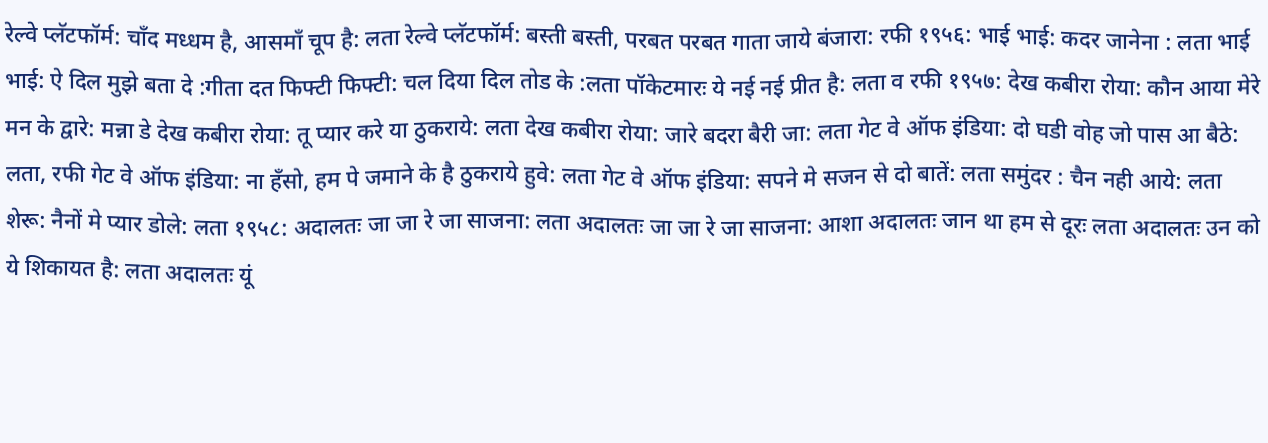रेल्वे प्लॅटफॉर्म: चाँद मध्धम है, आसमाँ चूप है: लता रेल्वे प्लॅटफॉर्म: बस्ती बस्ती, परबत परबत गाता जाये बंजारा: रफी १९५६: भाई भाई: कदर जानेना : लता भाई भाई: ऐ दिल मुझे बता दे :गीता दत फिफ्टी फिफ्टी: चल दिया दिल तोड के :लता पॉकेटमारः ये नई नई प्रीत है: लता व रफी १९५७: देख कबीरा रोया: कौन आया मेरे मन के द्वारे: मन्ना डे देख कबीरा रोया: तू प्यार करे या ठुकराये: लता देख कबीरा रोया: जारे बदरा बैरी जा: लता गेट वे ऑफ इंडिया: दो घडी वोह जो पास आ बैठे: लता, रफी गेट वे ऑफ इंडिया: ना हँसो, हम पे जमाने के है ठुकराये हुवे: लता गेट वे ऑफ इंडिया: सपने मे सजन से दो बातें: लता समुंदर : चैन नही आये: लता शेरू: नैनों मे प्यार डोले: लता १९५८: अदालतः जा जा रे जा साजना: लता अदालतः जा जा रे जा साजना: आशा अदालतः जान था हम से दूरः लता अदालतः उन को ये शिकायत है: लता अदालतः यूं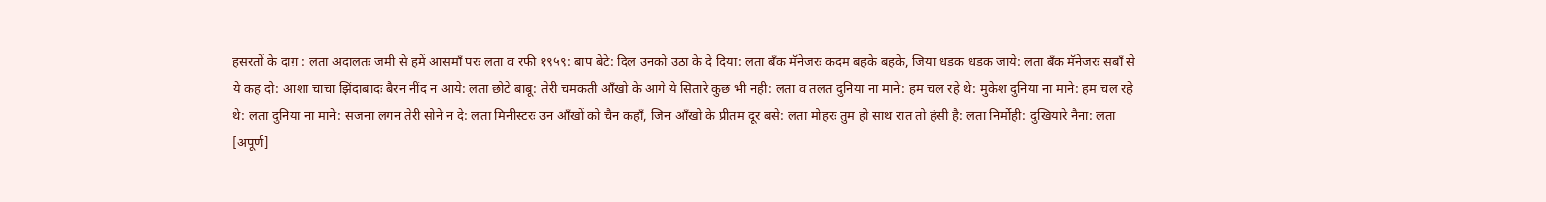हसरतों के दाग़ : लता अदालतः जमी से हमें आसमाँ परः लता व रफी १९५९: बाप बेटे: दिल उनको उठा के दे दिया: लता बँक मॅनेजरः कदम बहके बहके, जिया धडक धडक जाये: लता बँक मॅनेजरः सबॉं से ये कह दो: आशा चाचा झिंदाबादः बैरन नींद न आये: लता छोटे बाबू: तेरी चमकती आँखो के आगे ये सितारे कुछ भी नही: लता व तलत दुनिया ना माने: हम चल रहे थे: मुकेश दुनिया ना माने: हम चल रहे थे: लता दुनिया ना माने: सजना लगन तेरी सोने न दे: लता मिनीस्टरः उन आँखों को चैन कहाँ, जिन आँखो के प्रीतम दूर बसे: लता मोहरः तुम हो साथ रात तो हंसी है: लता निर्मोही: दुखियारे नैना: लता [अपूर्ण]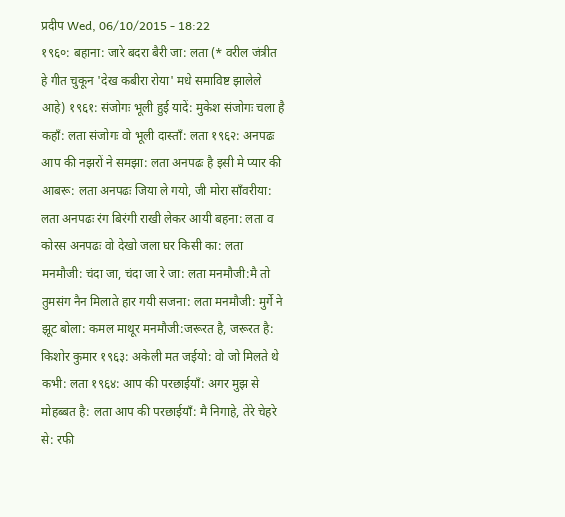प्रदीप Wed, 06/10/2015 - 18:22
१९६०: बहाना: जारे बदरा बैरी जा: लता (* वरील जंत्रीत हे गीत चुकून 'देख कबीरा रोया' मधे समाविष्ट झालेले आहे) १९६१: संजोगः भूली हुई यादें: मुकेश संजोगः चला है कहॉं: लता संजोगः वो भूली दास्ताँ: लता १९६२: अनपढः आप की नझरों ने समझा: लता अनपढः है इसी मे प्यार की आबरू: लता अनपढः जिया ले गयो, जी मोरा साँवरीया: लता अनपढः रंग बिरंगी राखी लेकर आयी बहना: लता व कोरस अनपढः वो देखो जला घर किसी का: लता मनमौजी: चंदा जा, चंदा जा रे जा: लता मनमौजी:मै तो तुमसंग नैन मिलाते हार गयी सजना: लता मनमौजी: मुर्गे ने झूट बोला: कमल माथूर मनमौजी:जरूरत है, जरूरत है: किशोर कुमार १९६३: अकेली मत जईयो: वो जो मिलते थे कभी: लता १९६४: आप की परछाईयॉं: अगर मुझ से मोहब्बत है: लता आप की परछाईयॉं: मै निगाहे, तेरे चेहरे से: रफी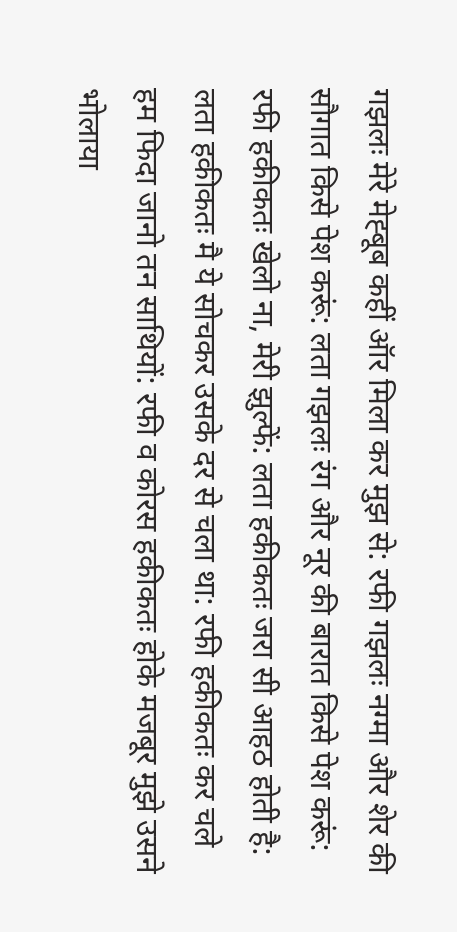गझलः मेरे मेह्बूब कहीं ऑर मिला कर मुझ से: रफी गझलः नग्मा और शेर की सौगात किसे पेश करूं: लता गझलः रंग और नूर की बारात किसे पेश करूं: रफी हकीकतः खेलो ना, मेरी झुल्फें: लता हकीकतः जरा सी आहठ होती है: लता हकीकतः मै ये सोचकर उसके दर से चला था: रफी हकीकतः कर चले हम फिदा जानो तन साथियों: रफी व कोरस हकीकतः होके मजबूर मुझे उसने भोलाया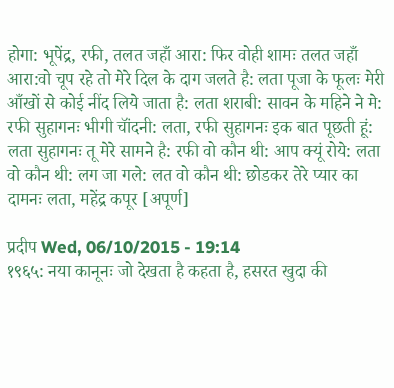होगा: भूपेंद्र, रफी, तलत जहाँ आरा: फिर वोही शामः तलत जहाँ आरा:वो चूप रहे तो मेरे दिल के दाग जलते है: लता पूजा के फूलः मेरी आँखों से कोई नींद लिये जाता है: लता शराबी: सावन के महिने ने मे: रफी सुहागनः भीगी चॉंदनी: लता, रफी सुहागनः इक बात पूछती हूं: लता सुहागनः तू मेरे सामने है: रफी वो कौन थी: आप क्यूं रोये: लता वो कौन थी: लग जा गले: लत वो कौन थी: छोडकर तेरे प्यार का दामनः लता, महेंद्र कपूर [अपूर्ण]

प्रदीप Wed, 06/10/2015 - 19:14
१९६५: नया कानूनः जो देखता है कहता है, हसरत खुदा की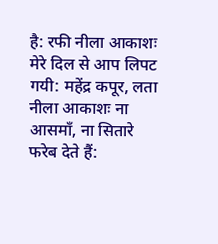है: रफी नीला आकाशः मेरे दिल से आप लिपट गयी: महेंद्र कपूर, लता नीला आकाशः ना आसमाँ, ना सितारे फरेब देते हैं: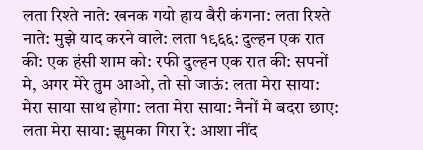लता रिश्ते नाते: खनक गयो हाय बैरी कंगना: लता रिश्ते नाते: मुझे याद करने वाले: लता १९६६: दुल्हन एक रात की: एक हंसी शाम को: रफी दुल्हन एक रात की: सपनों मे, अगर मेरे तुम आओ, तो सो जाऊं: लता मेरा साया: मेरा साया साथ होगा: लता मेरा साया: नैनों मे बदरा छाए: लता मेरा साया: झुमका गिरा रे: आशा नींद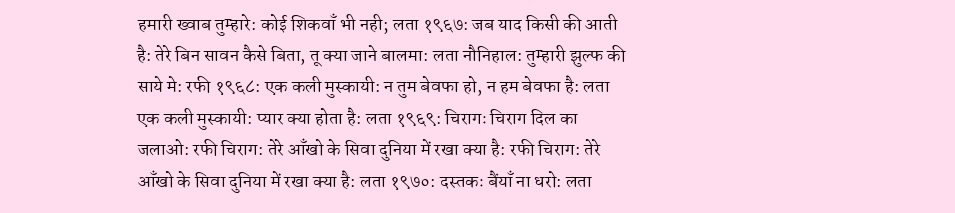हमारी ख्वाब तुम्हारे: कोई शिकवाँ भी नही; लता १९६७: जब याद किसी की आती है: तेरे बिन सावन कैसे बिता, तू क्या जाने बालमा: लता नौनिहाल: तुम्हारी झुल्फ की साये मे: रफी १९६८: एक कली मुस्कायी: न तुम बेवफा हो, न हम बेवफा है: लता एक कली मुस्कायी: प्यार क्या होता है: लता १९६९: चिरागः चिराग दिल का जलाओ: रफी चिराग: तेरे आँखो के सिवा दुनिया में रखा क्या है: रफी चिराग: तेरे आँखो के सिवा दुनिया में रखा क्या है: लता १९७०: दस्तकः बैंयाँ ना धरो: लता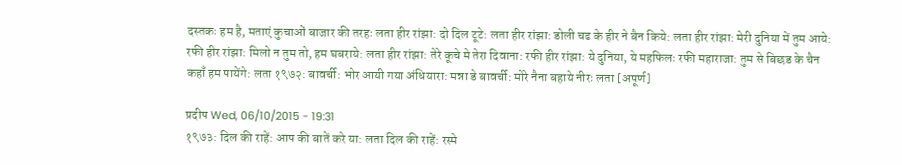दस्तकः हम है, मताएं कुचाओं बाजार की तरहः लता हीर रांझा: दो दिल टूटे: लता हीर रांझा: डोली चढ के हीर ने बैन किये: लता हीर रांझा: मेरी दुनिया में तुम आये: रफी हीर रांझा: मिलो न तुम तो, हम घबराये: लता हीर रांझा: तेरे कूचे मे तेरा दिवाना: रफी हीर रांझा: ये दुनिया, ये महफिलः रफी महाराजा: तुम से बिछड के चैन कहाँ हम पायेंगे: लता १९७२: बावर्ची: भोर आयी गया अंधियारा: मन्ना डे बावर्ची: मोरे नैना बहाये नीरः लता [अपूर्ण]

प्रदीप Wed, 06/10/2015 - 19:31
१९७३: दिल की राहें: आप की बातें करे या: लता दिल की राहें: रस्मे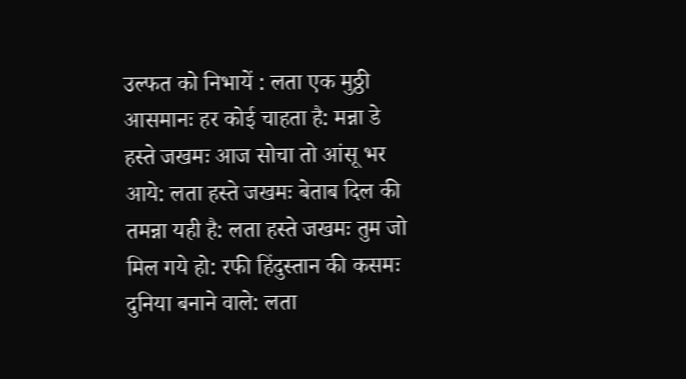उल्फत को निभायें : लता एक मुठ्ठी आसमानः हर कोई चाहता है: मन्ना डे हस्ते जखमः आज सोचा तो आंसू भर आये: लता हस्ते जखमः बेताब दिल की तमन्ना यही है: लता हस्ते जखमः तुम जो मिल गये हो: रफी हिंदुस्तान की कसमः दुनिया बनाने वाले: लता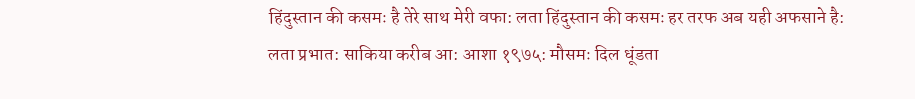हिंदुस्तान की कसमः है तेरे साथ मेरी वफा: लता हिंदुस्तान की कसमः हर तरफ अब यही अफसाने है: लता प्रभात: साकिया करीब आ: आशा १९७५: मौसमः दिल धूंडता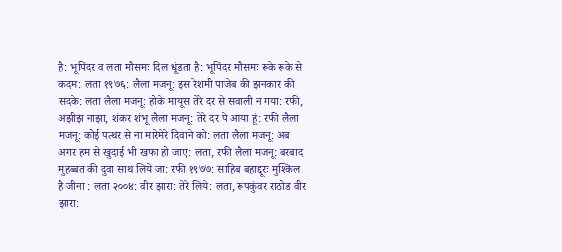है: भूपिंदर व लता मौसमः दिल धूंडता है: भूपिंदर मौसमः रूके रूके से कदम: लता १९७६: लैला मजनू: इस रेशमी पाजेब की झनकार की सदके: लता लैला मजनू: होके मायूस तेरे दर से सवाली न गया: रफी, अझीझ नाझा, शंकर शंभू लैला मजनू: तेरे दर पे आया हूं: रफी लैला मजनू: कोई पत्थर से ना मारेमेरे दिवाने को: लता लैला मजनू: अब अगर हम से खुदाई भी खफा हो जाए: लता, रफी लैला मजनू: बरबाद मुहब्बत की दुवा साथ लिये जा: रफी १९७७: साहिब बहाद्दूरः मुश्किल है जीना : लता २००४: वीर झारा: तेरे लिये: लता, रूपकुंवर राठोड वीर झारा: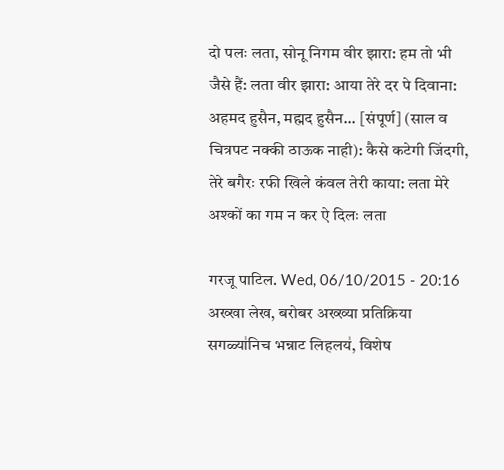दो पलः लता, सोनू निगम वीर झारा: हम तो भी जैसे हैं: लता वीर झारा: आया तेरे दर पे दिवाना: अहमद हुसैन, मह्मद हुसैन... [संपूर्ण] (साल व चित्रपट नक्की ठाऊक नाही): कैसे कटेगी जिंदगी, तेरे बगैरः रफी खिले कंवल तेरी काया: लता मेरे अश्कों का गम न कर ऐ दिलः लता

गरजू पाटिल. Wed, 06/10/2015 - 20:16
अख्खा लेख, बरोबर अख्ख्या प्रतिक्रिया सगळ्या॑निच भन्नाट लिहलय॑, विशेष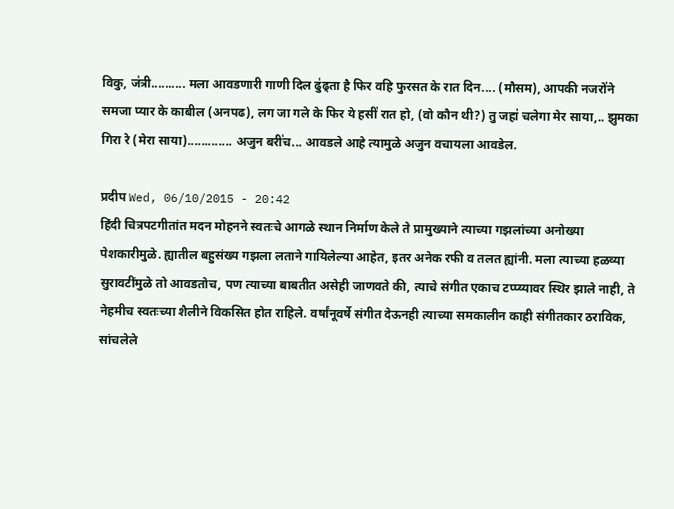विकु, ज॑त्री.......... मला आवडणारी गाणी दिल ढु॑ढ्ता है फिर वहि फुरसत के रात दिन.... (मौसम), आपकी नजरो॑ने समजा प्यार के काबील (अनपढ), लग जा गले के फिर ये हसी॑ रात हो, (वो कौन थी?) तु जहा॑ चलेगा मेर साया,.. झुमका गिरा रे (मेरा साया)............. अजुन बरी॑च... आवडले आहे त्यामुळे अजुन वचायला आवडेल.

प्रदीप Wed, 06/10/2015 - 20:42
हिंदी चित्रपटगीतांत मदन मोहनने स्वतःचे आगळे स्थान निर्माण केले ते प्रामुख्याने त्याच्या गझलांच्या अनोख्या पेशकारीमुळे. ह्यातील बहुसंख्य गझला लताने गायिलेल्या आहेत, इतर अनेक रफी व तलत ह्यांनी. मला त्याच्या हळव्या सुरावटींमुळे तो आवडतोच, पण त्याच्या बाबतीत असेही जाणवते की, त्याचे संगीत एकाच टप्प्य्यावर स्थिर झाले नाही, ते नेहमीच स्वतःच्या शैलीने विकसित होत राहिले. वर्षांनूवर्षे संगीत देऊनही त्याच्या समकालीन काही संगीतकार ठराविक, सांचलेले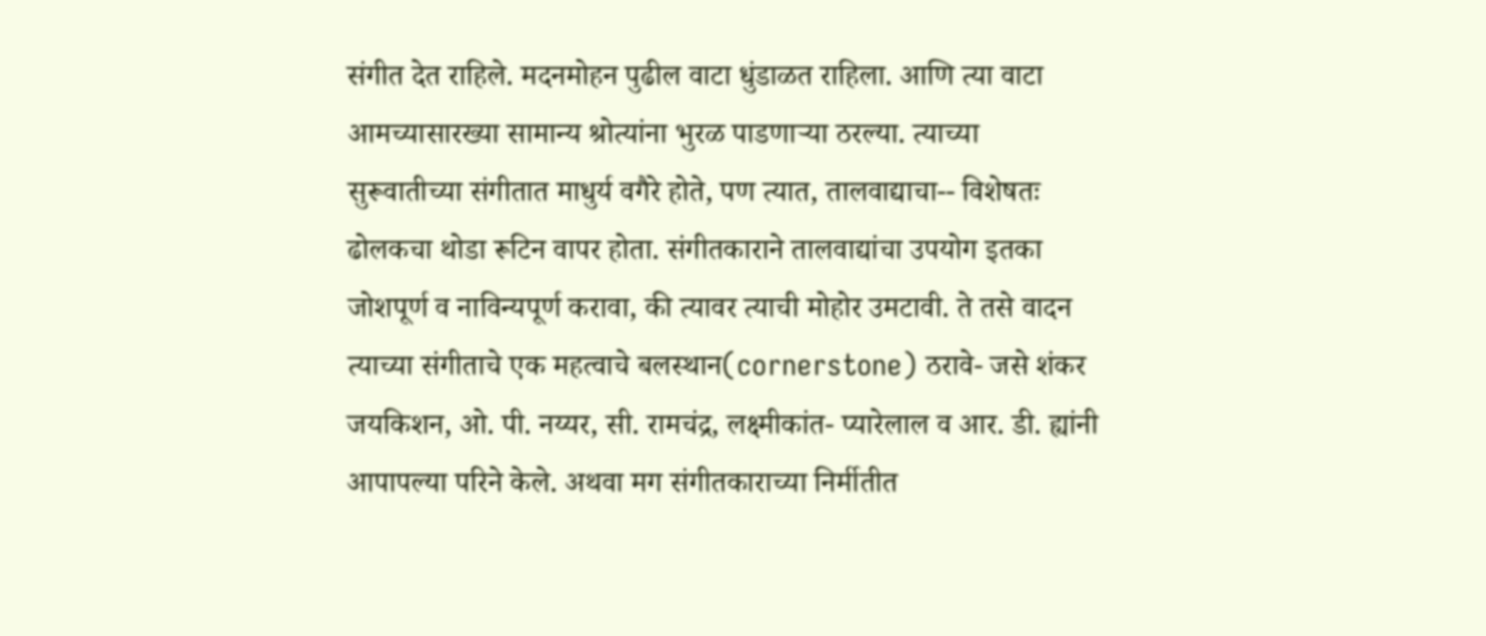संगीत देत राहिले. मदनमोहन पुढील वाटा धुंडाळत राहिला. आणि त्या वाटा आमच्यासारख्या सामान्य श्रोत्यांना भुरळ पाडणार्‍या ठरल्या. त्याच्या सुरूवातीच्या संगीतात माधुर्य वगैरे होते, पण त्यात, तालवाद्याचा-- विशेषतः ढोलकचा थोडा रूटिन वापर होता. संगीतकाराने तालवाद्यांचा उपयोग इतका जोशपूर्ण व नाविन्यपूर्ण करावा, की त्यावर त्याची मोहोर उमटावी. ते तसे वादन त्याच्या संगीताचे एक महत्वाचे बलस्थान(cornerstone) ठरावे- जसे शंकर जयकिशन, ओ. पी. नय्यर, सी. रामचंद्र, लक्ष्मीकांत- प्यारेलाल व आर. डी. ह्यांनी आपापल्या परिने केले. अथवा मग संगीतकाराच्या निर्मीतीत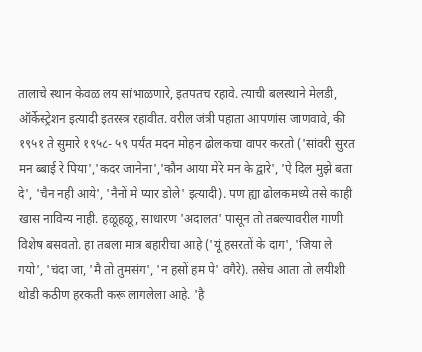तालाचे स्थान केवळ लय सांभाळणारे, इतपतच रहावे. त्याची बलस्थाने मेलडी, ऑर्केस्ट्रेशन इत्यादी इतरस्त्र रहावीत. वरील जंत्री पहाता आपणांस जाणवावे, की १९५१ ते सुमारे १९५८- ५९ पर्यंत मदन मोहन ढोलकचा वापर करतो ('सांवरी सुरत मन ब्बाई रे पिया','कदर जानेना','कौन आया मेरे मन के द्वारे', 'ऐ दिल मुझे बता दे', 'चैन नही आये', 'नैनों मे प्यार डोले' इत्यादी). पण ह्या ढोलकमध्ये तसे काही खास नाविन्य नाही. हळूहळू, साधारण 'अदालत' पासून तो तबल्यावरील गाणी विशेष बसवतो. हा तबला मात्र बहारीचा आहे ('यूं हसरतों के दाग', 'जिया ले गयो', 'चंदा जा, 'मै तो तुमसंग', 'न हसों हम पे' वगैरे). तसेच आता तो लयीशी थोडी कठीण हरकती करू लागलेला आहे. 'है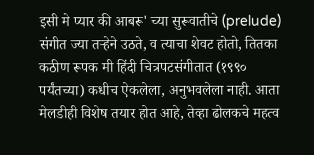इसी मे प्यार की आबरू' च्या सुरूवातीचे (prelude) संगीत ज्या तर्‍हेने उठते, व त्याचा शेवट होतो, तितका कठीण रूपक मी हिंदी चित्रपटसंगीतात (१९९० पर्यंतच्या) कधीच ऐकलेला, अनुभवलेला नाही. आता मेलडीही विशेष तयार होत आहे, तेव्हा ढोलकचे महत्व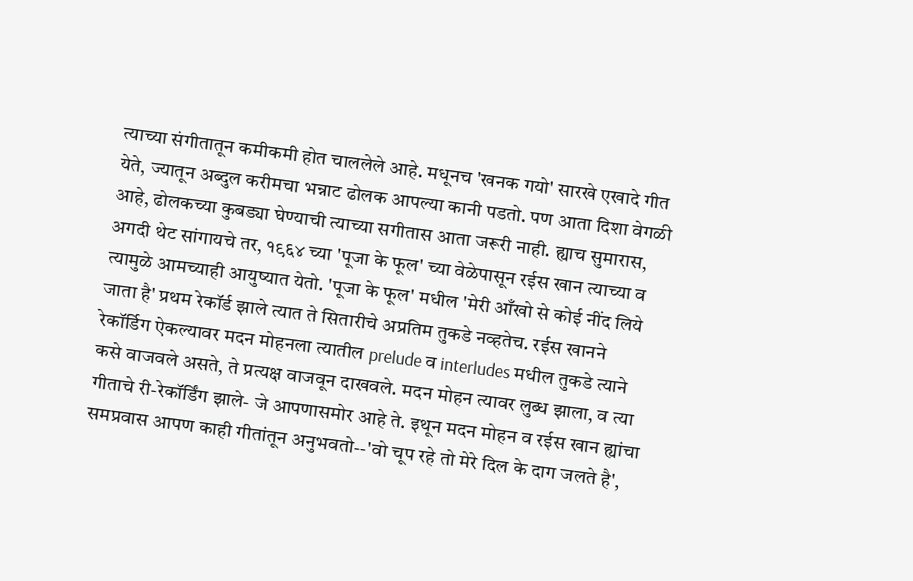त्याच्या संगीतातून कमीकमी होत चाललेले आहे. मधूनच 'खनक गयो' सारखे एखादे गीत येते, ज्यातून अब्दुल करीमचा भन्नाट ढोलक आपल्या कानी पडतो. पण आता दिशा वेगळी आहे, ढोलकच्या कुबड्या घेण्याची त्याच्या सगीतास आता जरूरी नाही. ह्याच सुमारास, अगदी थेट सांगायचे तर, १९६४ च्या 'पूजा के फूल' च्या वेळेपासून रईस खान त्याच्या व त्यामुळे आमच्याही आयुष्यात येतो. 'पूजा के फूल' मधील 'मेरी आँखो से कोई नींद लिये जाता है' प्रथम रेकॉर्ड झाले त्यात ते सितारीचे अप्रतिम तुकडे नव्हतेच. रईस खानने रेकॉर्डिग ऐकल्यावर मदन मोहनला त्यातील prelude व interludes मधील तुकडे त्याने कसे वाजवले असते, ते प्रत्यक्ष वाजवून दाखवले. मदन मोहन त्यावर लुब्ध झाला, व त्या गीताचे री-रेकॉर्डिंग झाले- जे आपणासमोर आहे ते. इथून मदन मोहन व रईस खान ह्यांचा समप्रवास आपण काही गीतांतून अनुभवतो--'वो चूप रहे तो मेरे दिल के दाग जलते है',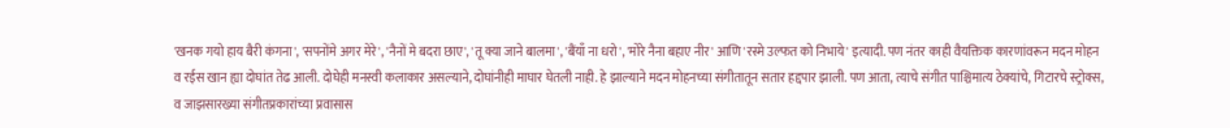'खनक गयो हाय बैरी कंगना', 'सपनोंमे अगर मेरे', 'नैनों मे बदरा छाए', 'तू क्या जाने बालमा', 'बैंयाँ ना धरो', 'मोरे नैना बहाए नीर' आणि 'रस्मे उल्फत को निभाये' इत्यादी. पण नंतर काही वैयक्तिक कारणांवरून मदन मोहन व रईस खान ह्या दोघांत तेढ आली. दोघेही मनस्वी कलाकार असल्याने, दोघांनीही माघार घेतली नाही. हे झाल्याने मदन मोहनच्या संगीतातून सतार हद्दपार झाली. पण आता, त्याचे संगीत पाश्चिमात्य ठेक्यांचे, गिटारचे स्ट्रोक्स, व जाझसारख्या संगीतप्रकारांच्या प्रवासास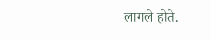लागले होते.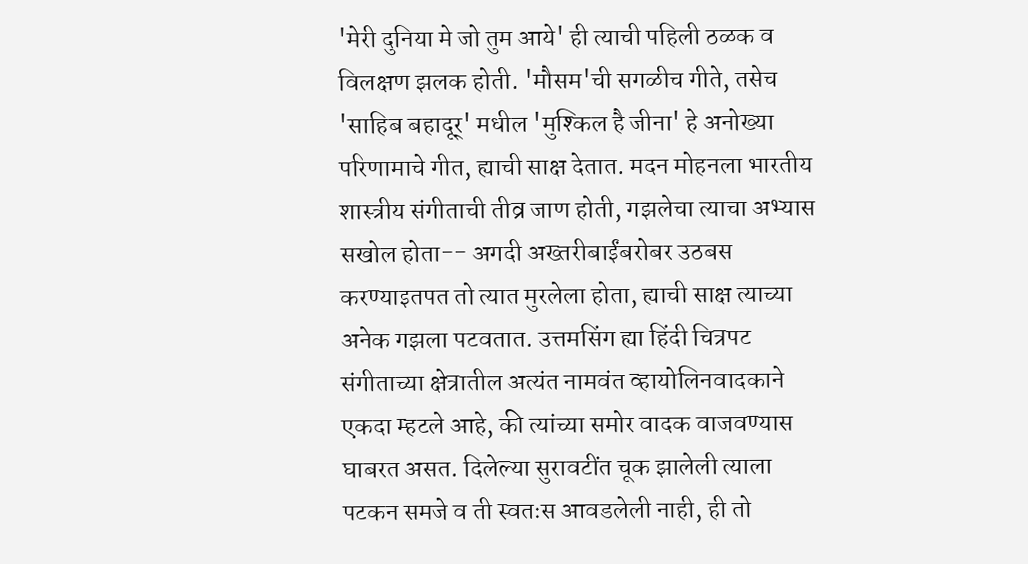'मेरी दुनिया मे जो तुम आये' ही त्याची पहिली ठळक व विलक्षण झलक होती. 'मौसम'ची सगळीच गीते, तसेच 'साहिब बहादूर्' मधील 'मुश्किल है जीना' हे अनोख्या परिणामाचे गीत, ह्याची साक्ष देतात. मदन मोहनला भारतीय शास्त्रीय संगीताची तीव्र जाण होती, गझलेचा त्याचा अभ्यास सखोल होता-- अगदी अख्तरीबाईंबरोबर उठबस करण्याइतपत तो त्यात मुरलेला होता, ह्याची साक्ष त्याच्या अनेक गझला पटवतात. उत्तमसिंग ह्या हिंदी चित्रपट संगीताच्या क्षेत्रातील अत्यंत नामवंत व्हायोलिनवादकाने एकदा म्हटले आहे, की त्यांच्या समोर वादक वाजवण्यास घाबरत असत. दिलेल्या सुरावटींत चूक झालेली त्याला पटकन समजे व ती स्वतःस आवडलेली नाही, ही तो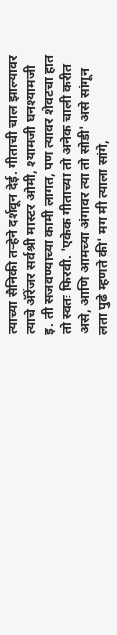त्याच्या सैनिकी तर्‍हेने दर्शवून देई. गीताची चाल झाल्यावर त्याचे अ‍ॅरेंजर सर्वश्री मास्टर ओमी, श्यामजी घनश्यामजी इ. ती सजवण्याच्या कामी लागत, पण त्यावर शेवटचा हात तो स्वतः फिरवी. 'एकेक गीताच्या तो अनेक चाली करीत असे, आणि आमच्या अंगावर त्या तो सोडी' असे सांगून लता पुढे म्हणते की' मग मी त्याला सांगे,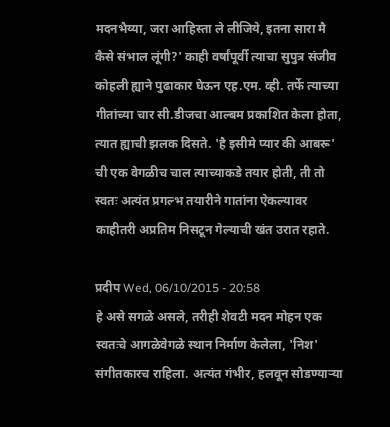मदनभैय्या, जरा आहिस्ता ले लीजिये, इतना सारा मै कैसे संभाल लूंगी?' काही वर्षांपूर्वी त्याचा सुपुत्र संजीव कोहली ह्याने पुढाकार घेऊन एह.एम. व्ही. तर्फे त्याच्या गीतांच्या चार सी.डीजचा आल्बम प्रकाशित केला होता, त्यात ह्याची झलक दिसते. 'है इसीमे प्यार की आबरू' ची एक वेगळीच चाल त्याच्याकडे तयार होती, ती तो स्वतः अत्यंत प्रगल्भ तयारीने गातांना ऐकल्यावर काहीतरी अप्रतिम निसटून गेल्याची खंत उरात रहाते.

प्रदीप Wed, 06/10/2015 - 20:58
हे असे सगळे असले, तरीही शेवटी मदन मोहन एक स्वतःचे आगळेवेगळे स्थान निर्माण केलेला, 'निश' संगीतकारच राहिला. अत्यंत गंभीर, हलवून सोडण्यार्‍या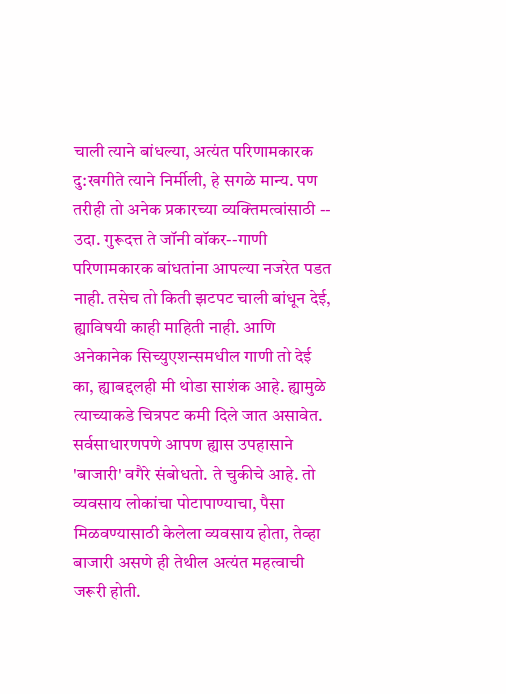चाली त्याने बांधल्या, अत्यंत परिणामकारक दु:खगीते त्याने निर्मीली, हे सगळे मान्य. पण तरीही तो अनेक प्रकारच्या व्यक्तिमत्वांसाठी -- उदा. गुरूदत्त ते जॉनी वॉकर--गाणी परिणामकारक बांधतांना आपल्या नजरेत पडत नाही. तसेच तो किती झटपट चाली बांधून देई, ह्याविषयी काही माहिती नाही. आणि अनेकानेक सिच्युएशन्समधील गाणी तो देई का, ह्याबद्दलही मी थोडा साशंक आहे. ह्यामुळे त्याच्याकडे चित्रपट कमी दिले जात असावेत. सर्वसाधारणपणे आपण ह्यास उपहासाने 'बाजारी' वगैरे संबोधतो. ते चुकीचे आहे. तो व्यवसाय लोकांचा पोटापाण्याचा, पैसा मिळवण्यासाठी केलेला व्यवसाय होता, तेव्हा बाजारी असणे ही तेथील अत्यंत महत्वाची जरूरी होती.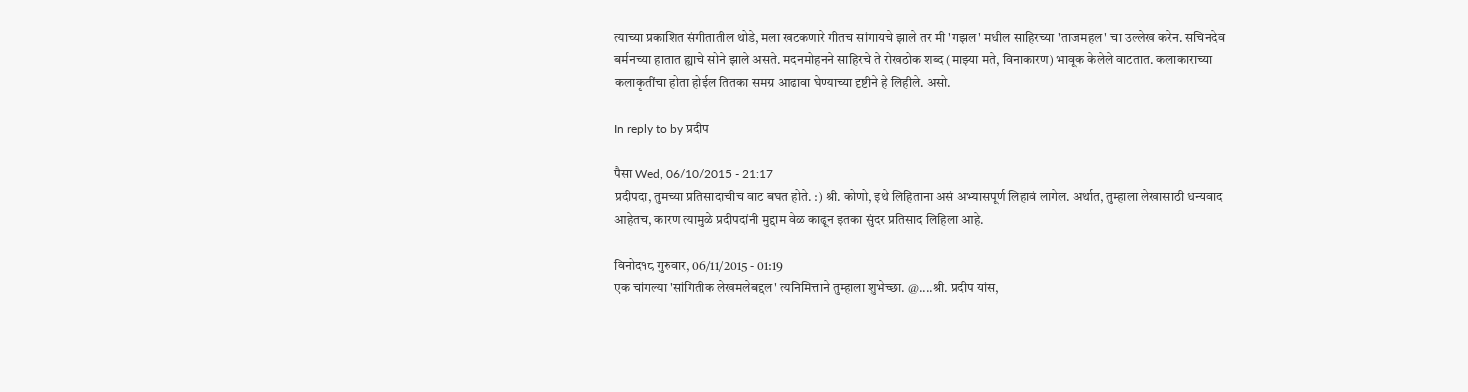त्याच्या प्रकाशित संगीतातील थोडे, मला खटकणारे गीतच सांगायचे झाले तर मी 'गझल' मधील साहिरच्या 'ताजमहल' चा उल्लेख करेन. सचिनदेव बर्मनच्या हातात ह्याचे सोने झाले असते. मदनमोहनने साहिरचे ते रोखठोक शब्द (माझ्या मते, विनाकारण) भावूक केलेले वाटतात. कलाकाराच्या कलाकृतींचा होता होईल तितका समग्र आढावा घेण्याच्या दृष्टीने हे लिहीले. असो.

In reply to by प्रदीप

पैसा Wed, 06/10/2015 - 21:17
प्रदीपदा, तुमच्या प्रतिसादाचीच वाट बघत होते. :) श्री. कोणो, इथे लिहिताना असं अभ्यासपूर्ण लिहावं लागेल. अर्थात, तुम्हाला लेखासाठी धन्यवाद आहेतच, कारण त्यामुळे प्रदीपदांनी मुद्दाम वेळ काढून इतका सुंदर प्रतिसाद लिहिला आहे.

विनोद१८ गुरुवार, 06/11/2015 - 01:19
एक चांगल्या 'सांगितीक लेखमलेबद्दल' त्यनिमित्ताने तुम्हाला शुभेच्छा. @....श्री. प्रदीप यांस,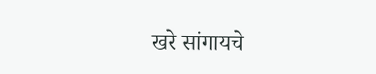खरे सांगायचे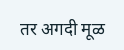तर अगदी मूळ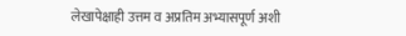लेखापेक्षाही उत्तम व अप्रतिम अभ्यासपूर्ण अशी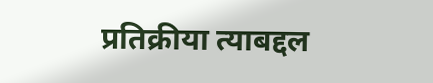प्रतिक्रीया त्याबद्दल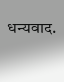धन्यवाद.